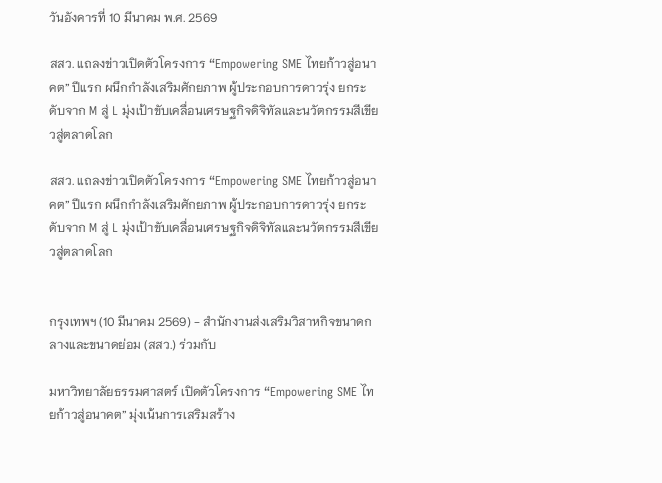วันอังคารที่ 10 มีนาคม พ.ศ. 2569

สสว. แถลงข่าวเปิดตัวโครงการ “Empowering SME ไทยก้าวสู่อนาคต” ปีแรก ผนึกกําลังเสริมศักยภาพ ผู้ประกอบการดาวรุ่ง ยกระดับจาก M สู่ L มุ่งเป้าขับเคลื่อนเศรษฐกิจดิจิทัลและนวัตกรรมสีเขียวสู่ตลาดโลก

สสว. แถลงข่าวเปิดตัวโครงการ “Empowering SME ไทยก้าวสู่อนาคต” ปีแรก ผนึกกําลังเสริมศักยภาพ ผู้ประกอบการดาวรุ่ง ยกระดับจาก M สู่ L มุ่งเป้าขับเคลื่อนเศรษฐกิจดิจิทัลและนวัตกรรมสีเขียวสู่ตลาดโลก


กรุงเทพฯ (10 มีนาคม 2569) - สํานักงานส่งเสริมวิสาหกิจขนาดกลางและขนาดย่อม (สสว.) ร่วมกับ

มหาวิทยาลัยธรรมศาสตร์ เปิดตัวโครงการ “Empowering SME ไทยก้าวสู่อนาคต” มุ่งเน้นการเสริมสร้าง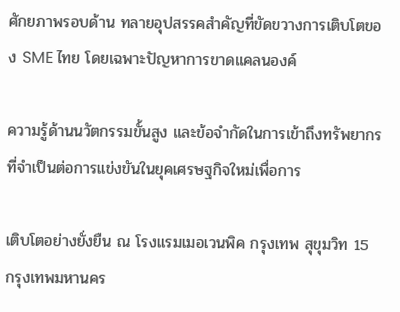ศักยภาพรอบด้าน ทลายอุปสรรคสําคัญที่ขัดขวางการเติบโตของ SME ไทย โดยเฉพาะปัญหาการขาดแคลนองค์

ความรู้ด้านนวัตกรรมขั้นสูง และข้อจํากัดในการเข้าถึงทรัพยากรที่จําเป็นต่อการแข่งขันในยุคเศรษฐกิจใหม่เพื่อการ

เติบโตอย่างยั่งยืน ณ โรงแรมเมอเวนพิค กรุงเทพ สุขุมวิท 15 กรุงเทพมหานคร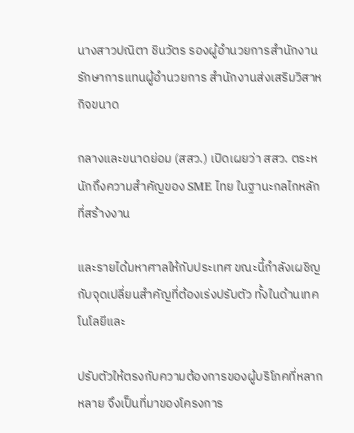นางสาวปณิตา ชินวัตร รองผู้อํานวยการสํานักงาน รักษาการแทนผู้อํานวยการ สํานักงานส่งเสริมวิสาหกิจขนาด

กลางและขนาดย่อม (สสว.) เปิดเผยว่า สสว. ตระหนักถึงความสําคัญของ SME ไทย ในฐานะกลไกหลักที่สร้างงาน

และรายได้มหาศาลให้กับประเทศ ขณะนี้กําลังเผชิญกับจุดเปลี่ยนสําคัญที่ต้องเร่งปรับตัว ทั้งในด้านเทคโนโลยีและ

ปรับตัวให้ตรงกับความต้องการของผู้บริโภคที่หลากหลาย จึงเป็นที่มาของโครงการ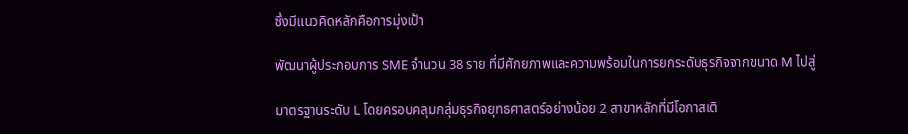ซึ่งมีแนวคิดหลักคือการมุ่งเป้า

พัฒนาผู้ประกอบการ SME จํานวน 38 ราย ที่มีศักยภาพและความพร้อมในการยกระดับธุรกิจจากขนาด M ไปสู่

มาตรฐานระดับ L โดยครอบคลุมกลุ่มธุรกิจยุทธศาสตร์อย่างน้อย 2 สาขาหลักที่มีโอกาสเติ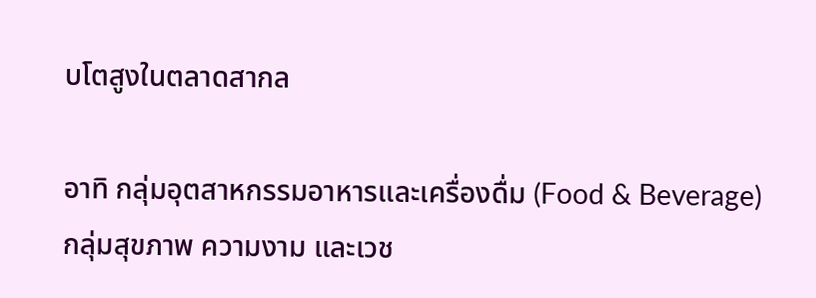บโตสูงในตลาดสากล

อาทิ กลุ่มอุตสาหกรรมอาหารและเครื่องดื่ม (Food & Beverage) กลุ่มสุขภาพ ความงาม และเวช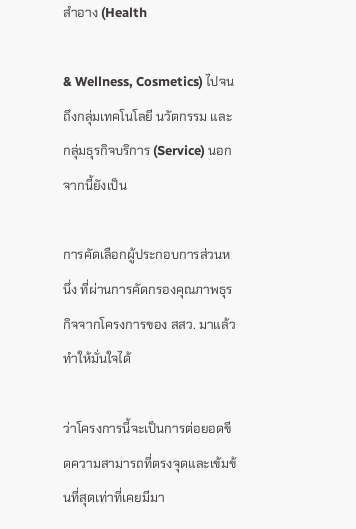สําอาง (Health

& Wellness, Cosmetics) ไปจนถึงกลุ่มเทคโนโลยี นวัตกรรม และกลุ่มธุรกิจบริการ (Service) นอกจากนี้ยังเป็น

การคัดเลือกผู้ประกอบการส่วนหนึ่ง ที่ผ่านการคัดกรองคุณภาพธุรกิจจากโครงการของ สสว. มาแล้ว ทําให้มั่นใจได้

ว่าโครงการนี้จะเป็นการต่อยอดขีดความสามารถที่ตรงจุดและเข้มข้นที่สุดเท่าที่เคยมีมา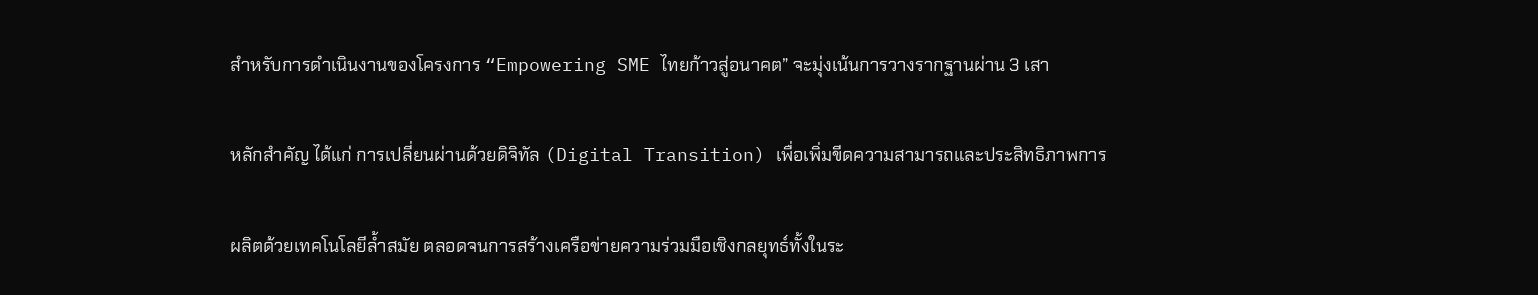สําหรับการดําเนินงานของโครงการ “Empowering SME ไทยก้าวสู่อนาคต” จะมุ่งเน้นการวางรากฐานผ่าน 3 เสา

หลักสําคัญ ได้แก่ การเปลี่ยนผ่านด้วยดิจิทัล (Digital Transition) เพื่อเพิ่มขีดความสามารถและประสิทธิภาพการ

ผลิตด้วยเทคโนโลยีลํ้าสมัย ตลอดจนการสร้างเครือข่ายความร่วมมือเชิงกลยุทธ์ทั้งในระ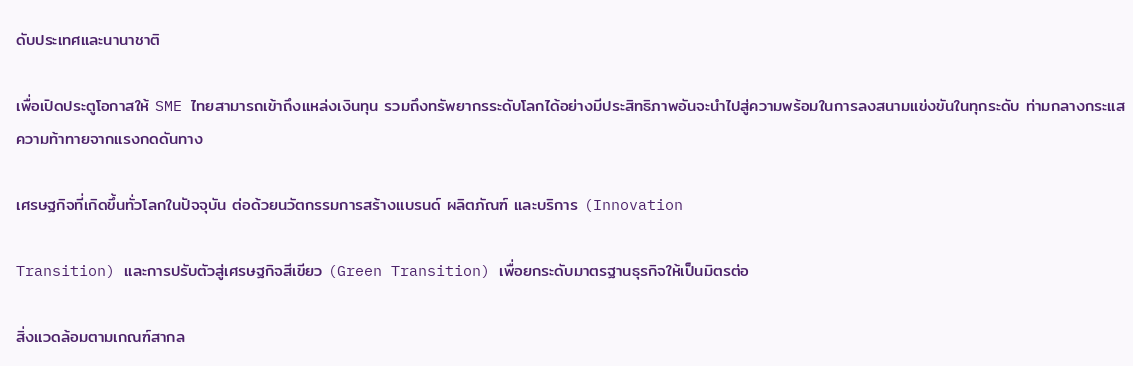ดับประเทศและนานาชาติ

เพื่อเปิดประตูโอกาสให้ SME ไทยสามารถเข้าถึงแหล่งเงินทุน รวมถึงทรัพยากรระดับโลกได้อย่างมีประสิทธิภาพอันจะนําไปสู่ความพร้อมในการลงสนามแข่งขันในทุกระดับ ท่ามกลางกระแสความท้าทายจากแรงกดดันทาง

เศรษฐกิจที่เกิดขึ้นทั่วโลกในปัจจุบัน ต่อด้วยนวัตกรรมการสร้างแบรนด์ ผลิตภัณฑ์ และบริการ (Innovation

Transition) และการปรับตัวสู่เศรษฐกิจสีเขียว (Green Transition) เพื่อยกระดับมาตรฐานธุรกิจให้เป็นมิตรต่อ

สิ่งแวดล้อมตามเกณฑ์สากล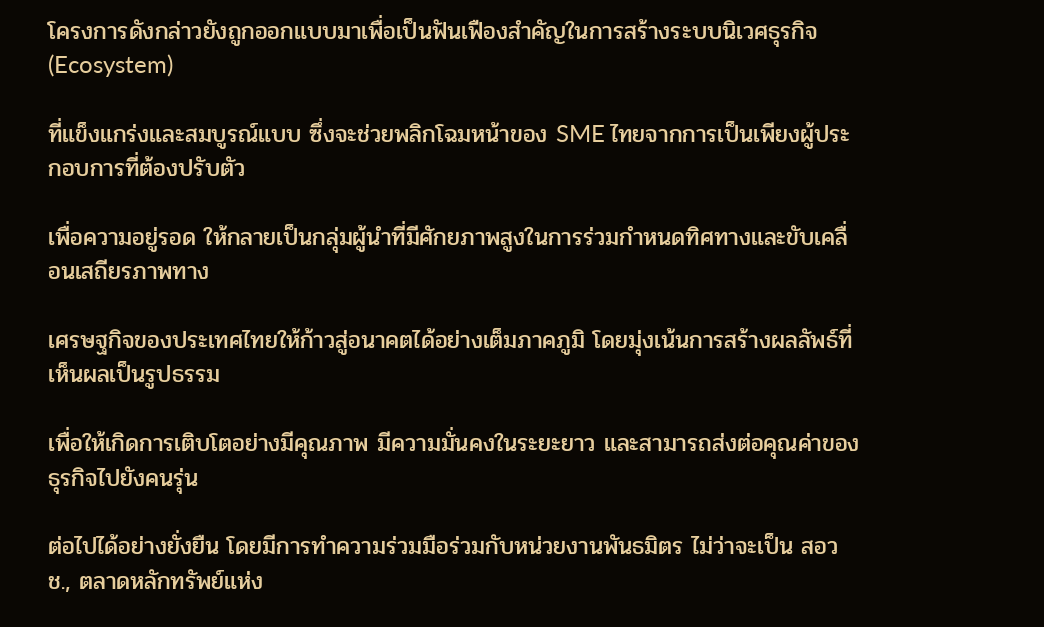โครงการดังกล่าวยังถูกออกแบบมาเพื่อเป็นฟันเฟืองสําคัญในการสร้างระบบนิเวศธุรกิจ (Ecosystem)

ที่แข็งแกร่งและสมบูรณ์แบบ ซึ่งจะช่วยพลิกโฉมหน้าของ SME ไทยจากการเป็นเพียงผู้ประกอบการที่ต้องปรับตัว

เพื่อความอยู่รอด ให้กลายเป็นกลุ่มผู้นําที่มีศักยภาพสูงในการร่วมกําหนดทิศทางและขับเคลื่อนเสถียรภาพทาง

เศรษฐกิจของประเทศไทยให้ก้าวสู่อนาคตได้อย่างเต็มภาคภูมิ โดยมุ่งเน้นการสร้างผลลัพธ์ที่เห็นผลเป็นรูปธรรม

เพื่อให้เกิดการเติบโตอย่างมีคุณภาพ มีความมั่นคงในระยะยาว และสามารถส่งต่อคุณค่าของธุรกิจไปยังคนรุ่น

ต่อไปได้อย่างยั่งยืน โดยมีการทําความร่วมมือร่วมกับหน่วยงานพันธมิตร ไม่ว่าจะเป็น สอวช., ตลาดหลักทรัพย์แห่ง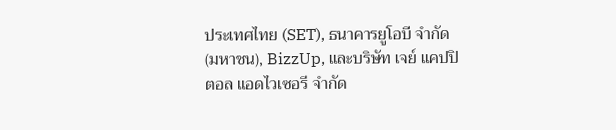ประเทศไทย (SET), ธนาคารยูโอบี จํากัด(มหาชน), BizzUp, และบริษัท เจย์ แคปปิตอล แอดไวเซอรี จํากัด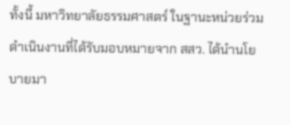ทั้งนี้ มหาวิทยาลัยธรรมศาสตร์ ในฐานะหน่วยร่วมดําเนินงานที่ได้รับมอบหมายจาก สสว. ได้นํานโยบายมา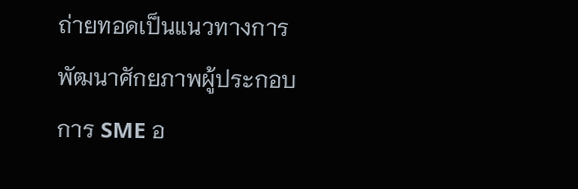ถ่ายทอดเป็นแนวทางการพัฒนาศักยภาพผู้ประกอบการ SME อ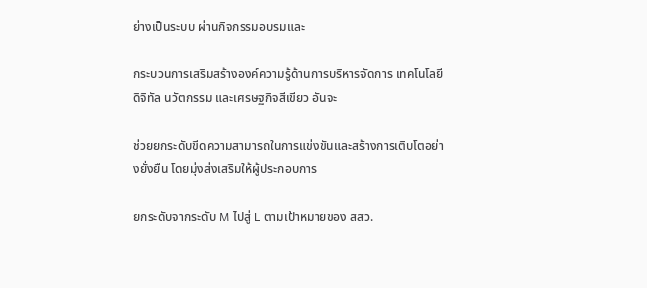ย่างเป็นระบบ ผ่านกิจกรรมอบรมและ

กระบวนการเสริมสร้างองค์ความรู้ด้านการบริหารจัดการ เทคโนโลยีดิจิทัล นวัตกรรม และเศรษฐกิจสีเขียว อันจะ

ช่วยยกระดับขีดความสามารถในการแข่งขันและสร้างการเติบโตอย่างยั่งยืน โดยมุ่งส่งเสริมให้ผู้ประกอบการ

ยกระดับจากระดับ M ไปสู่ L ตามเป้าหมายของ สสว.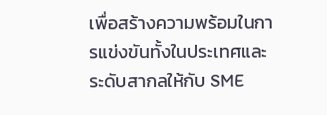เพื่อสร้างความพร้อมในการแข่งขันทั้งในประเทศและระดับสากลให้กับ SME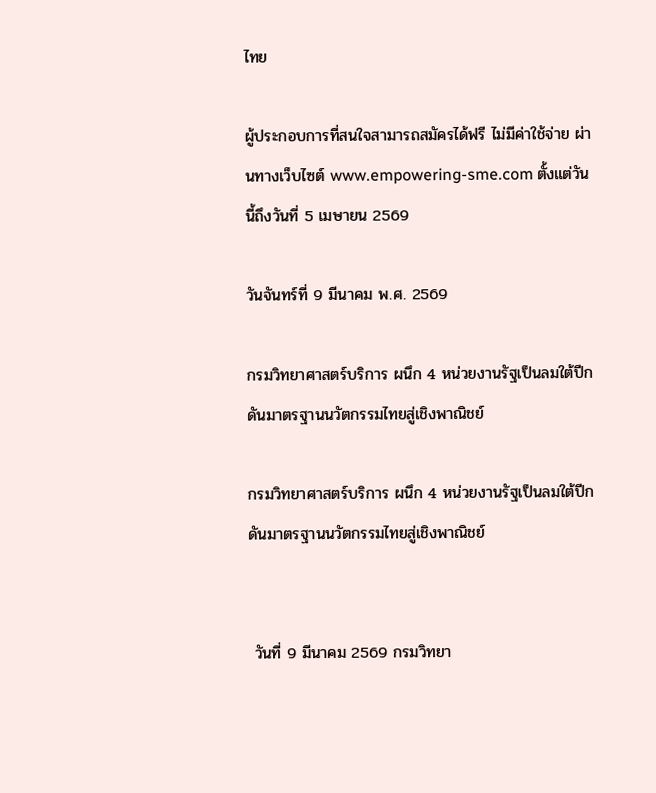ไทย

ผู้ประกอบการที่สนใจสามารถสมัครได้ฟรี ไม่มีค่าใช้จ่าย ผ่านทางเว็บไซต์ www.empowering-sme.com ตั้งแต่วันนี้ถึงวันที่ 5 เมษายน 2569

วันจันทร์ที่ 9 มีนาคม พ.ศ. 2569

กรมวิทยาศาสตร์บริการ ผนึก 4 หน่วยงานรัฐเป็นลมใต้ปีกดันมาตรฐานนวัตกรรมไทยสู่เชิงพาณิชย์

กรมวิทยาศาสตร์บริการ ผนึก 4 หน่วยงานรัฐเป็นลมใต้ปีกดันมาตรฐานนวัตกรรมไทยสู่เชิงพาณิชย์


 วันที่ 9 มีนาคม 2569 กรมวิทยา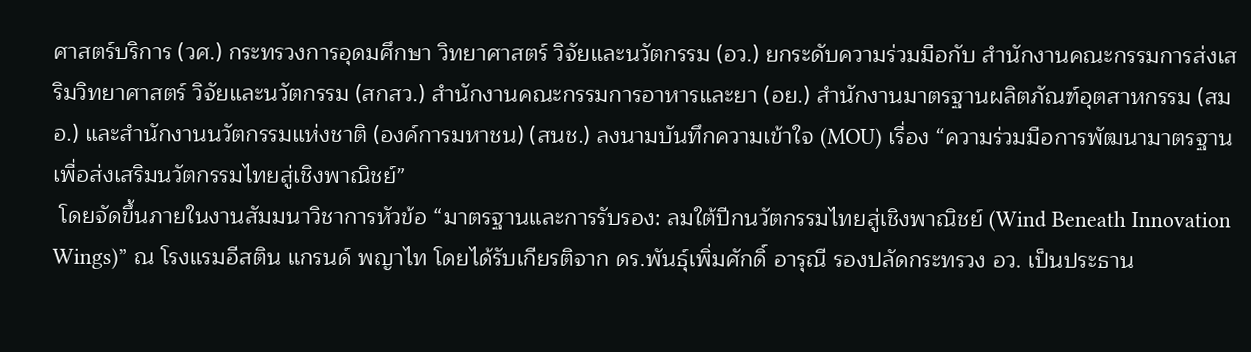ศาสตร์บริการ (วศ.) กระทรวงการอุดมศึกษา วิทยาศาสตร์ วิจัยและนวัตกรรม (อว.) ยกระดับความร่วมมือกับ สำนักงานคณะกรรมการส่งเสริมวิทยาศาสตร์ วิจัยและนวัตกรรม (สกสว.) สำนักงานคณะกรรมการอาหารและยา (อย.) สำนักงานมาตรฐานผลิตภัณฑ์อุตสาหกรรม (สมอ.) และสำนักงานนวัตกรรมแห่งชาติ (องค์การมหาชน) (สนช.) ลงนามบันทึกความเข้าใจ (MOU) เรื่อง “ความร่วมมือการพัฒนามาตรฐาน เพื่อส่งเสริมนวัตกรรมไทยสู่เชิงพาณิชย์”
 โดยจัดขึ้นภายในงานสัมมนาวิชาการหัวข้อ “มาตรฐานและการรับรอง: ลมใต้ปีกนวัตกรรมไทยสู่เชิงพาณิชย์ (Wind Beneath Innovation Wings)” ณ โรงแรมอีสติน แกรนด์ พญาไท โดยได้รับเกียรติจาก ดร.พันธุ์เพิ่มศักดิ์ อารุณี รองปลัดกระทรวง อว. เป็นประธาน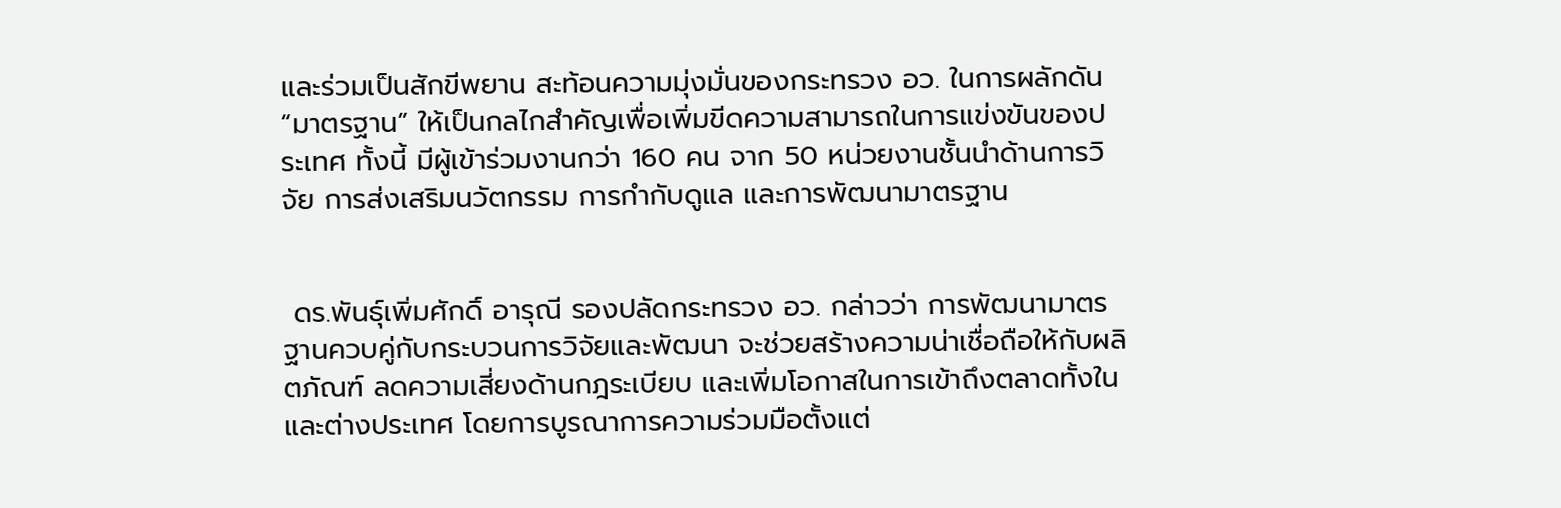และร่วมเป็นสักขีพยาน สะท้อนความมุ่งมั่นของกระทรวง อว. ในการผลักดัน “มาตรฐาน” ให้เป็นกลไกสำคัญเพื่อเพิ่มขีดความสามารถในการแข่งขันของประเทศ ทั้งนี้ มีผู้เข้าร่วมงานกว่า 160 คน จาก 50 หน่วยงานชั้นนำด้านการวิจัย การส่งเสริมนวัตกรรม การกำกับดูแล และการพัฒนามาตรฐาน


 ดร.พันธุ์เพิ่มศักดิ์ อารุณี รองปลัดกระทรวง อว. กล่าวว่า การพัฒนามาตรฐานควบคู่กับกระบวนการวิจัยและพัฒนา จะช่วยสร้างความน่าเชื่อถือให้กับผลิตภัณฑ์ ลดความเสี่ยงด้านกฎระเบียบ และเพิ่มโอกาสในการเข้าถึงตลาดทั้งในและต่างประเทศ โดยการบูรณาการความร่วมมือตั้งแต่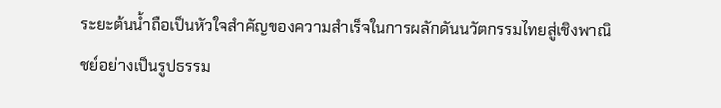ระยะต้นน้ำถือเป็นหัวใจสำคัญของความสำเร็จในการผลักดันนวัตกรรมไทยสู่เชิงพาณิชย์อย่างเป็นรูปธรรม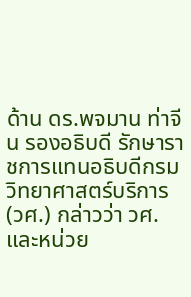ด้าน ดร.พจมาน ท่าจีน รองอธิบดี รักษาราชการแทนอธิบดีกรมวิทยาศาสตร์บริการ (วศ.) กล่าวว่า วศ. และหน่วย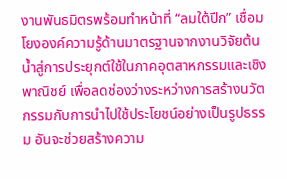งานพันธมิตรพร้อมทำหน้าที่ “ลมใต้ปีก” เชื่อมโยงองค์ความรู้ด้านมาตรฐานจากงานวิจัยต้นน้ำสู่การประยุกต์ใช้ในภาคอุตสาหกรรมและเชิงพาณิชย์ เพื่อลดช่องว่างระหว่างการสร้างนวัตกรรมกับการนำไปใช้ประโยชน์อย่างเป็นรูปธรรม อันจะช่วยสร้างความ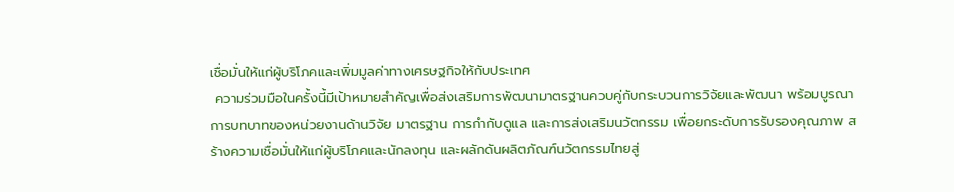เชื่อมั่นให้แก่ผู้บริโภคและเพิ่มมูลค่าทางเศรษฐกิจให้กับประเทศ
 ความร่วมมือในครั้งนี้มีเป้าหมายสำคัญเพื่อส่งเสริมการพัฒนามาตรฐานควบคู่กับกระบวนการวิจัยและพัฒนา พร้อมบูรณาการบทบาทของหน่วยงานด้านวิจัย มาตรฐาน การกำกับดูแล และการส่งเสริมนวัตกรรม เพื่อยกระดับการรับรองคุณภาพ สร้างความเชื่อมั่นให้แก่ผู้บริโภคและนักลงทุน และผลักดันผลิตภัณฑ์นวัตกรรมไทยสู่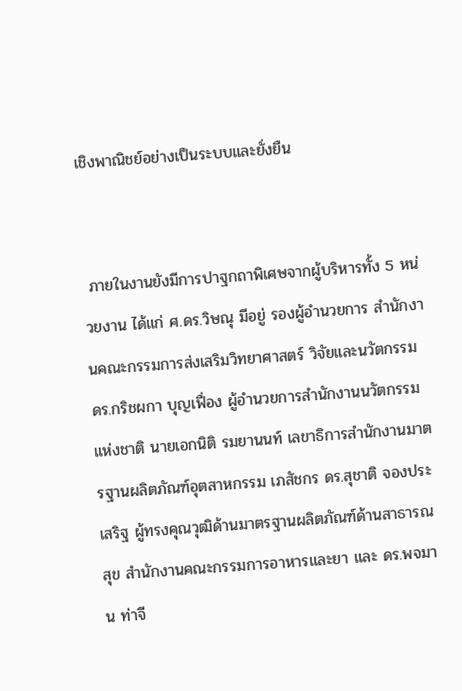เชิงพาณิชย์อย่างเป็นระบบและยั่งยืน


 ภายในงานยังมีการปาฐกถาพิเศษจากผู้บริหารทั้ง 5 หน่วยงาน ได้แก่ ศ.ดร.วิษณุ มีอยู่ รองผู้อำนวยการ สำนักงานคณะกรรมการส่งเสริมวิทยาศาสตร์ วิจัยและนวัตกรรม ดร.กริชผกา บุญเฟื่อง ผู้อำนวยการสำนักงานนวัตกรรมแห่งชาติ นายเอกนิติ รมยานนท์ เลขาธิการสำนักงานมาตรฐานผลิตภัณฑ์อุตสาหกรรม เภสัชกร ดร.สุชาติ จองประเสริฐ ผู้ทรงคุณวุฒิด้านมาตรฐานผลิตภัณฑ์ด้านสาธารณสุข สำนักงานคณะกรรมการอาหารและยา และ ดร.พจมาน ท่าจี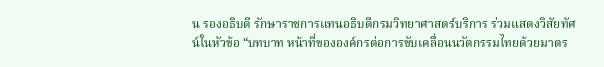น รองอธิบดี รักษาราชการแทนอธิบดีกรมวิทยาศาสตร์บริการ ร่วมแสดงวิสัยทัศน์ในหัวข้อ “บทบาท หน้าที่ขององค์กรต่อการขับเคลื่อนนวัตกรรมไทยด้วยมาตร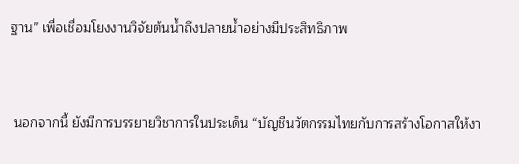ฐาน” เพื่อเชื่อมโยงงานวิจัยต้นน้ำถึงปลายน้ำอย่างมีประสิทธิภาพ


 นอกจากนี้ ยังมีการบรรยายวิชาการในประเด็น “บัญชีนวัตกรรมไทยกับการสร้างโอกาสให้งา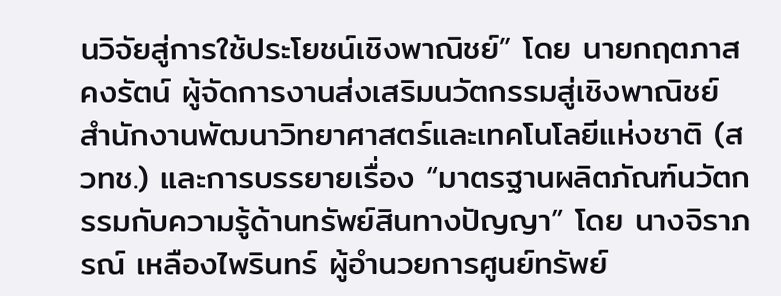นวิจัยสู่การใช้ประโยชน์เชิงพาณิชย์” โดย นายกฤตภาส คงรัตน์ ผู้จัดการงานส่งเสริมนวัตกรรมสู่เชิงพาณิชย์ สำนักงานพัฒนาวิทยาศาสตร์และเทคโนโลยีแห่งชาติ (สวทช.) และการบรรยายเรื่อง “มาตรฐานผลิตภัณฑ์นวัตกรรมกับความรู้ด้านทรัพย์สินทางปัญญา” โดย นางจิราภรณ์ เหลืองไพรินทร์ ผู้อำนวยการศูนย์ทรัพย์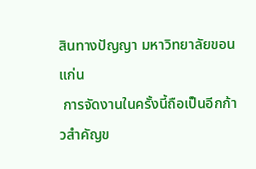สินทางปัญญา มหาวิทยาลัยขอนแก่น
 การจัดงานในครั้งนี้ถือเป็นอีกก้าวสำคัญข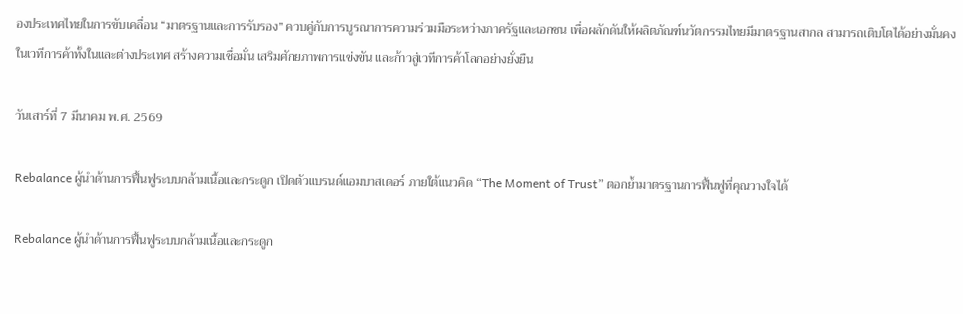องประเทศไทยในการขับเคลื่อน “มาตรฐานและการรับรอง” ควบคู่กับการบูรณาการความร่วมมือระหว่างภาครัฐและเอกชน เพื่อผลักดันให้ผลิตภัณฑ์นวัตกรรมไทยมีมาตรฐานสากล สามารถเติบโตได้อย่างมั่นคงในเวทีการค้าทั้งในและต่างประเทศ สร้างความเชื่อมั่น เสริมศักยภาพการแข่งขัน และก้าวสู่เวทีการค้าโลกอย่างยั่งยืน

วันเสาร์ที่ 7 มีนาคม พ.ศ. 2569

Rebalance ผู้นำด้านการฟื้นฟูระบบกล้ามเนื้อและกระดูก เปิดตัวแบรนด์แอมบาสเดอร์ ภายใต้แนวคิด “The Moment of Trust” ตอกย้ำมาตรฐานการฟื้นฟูที่คุณวางใจได้

Rebalance ผู้นำด้านการฟื้นฟูระบบกล้ามเนื้อและกระดูก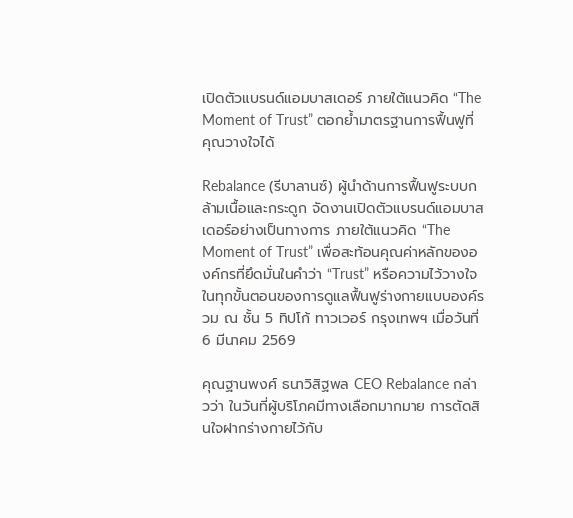เปิดตัวแบรนด์แอมบาสเดอร์ ภายใต้แนวคิด “The Moment of Trust” ตอกย้ำมาตรฐานการฟื้นฟูที่คุณวางใจได้

Rebalance (รีบาลานซ์) ผู้นำด้านการฟื้นฟูระบบกล้ามเนื้อและกระดูก จัดงานเปิดตัวแบรนด์แอมบาสเดอร์อย่างเป็นทางการ ภายใต้แนวคิด “The Moment of Trust” เพื่อสะท้อนคุณค่าหลักขององค์กรที่ยึดมั่นในคำว่า “Trust” หรือความไว้วางใจ ในทุกขั้นตอนของการดูแลฟื้นฟูร่างกายแบบองค์รวม ณ ชั้น 5 ทิปโก้ ทาวเวอร์ กรุงเทพฯ เมื่อวันที่ 6 มีนาคม 2569

คุณฐานพงศ์ ธนาวิสิฐพล CEO Rebalance กล่าวว่า ในวันที่ผู้บริโภคมีทางเลือกมากมาย การตัดสินใจฝากร่างกายไว้กับ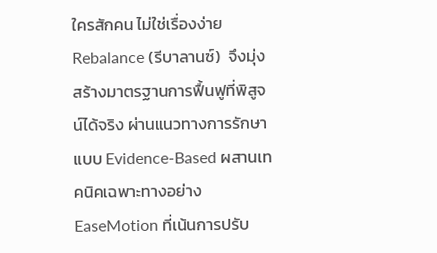ใครสักคน ไม่ใช่เรื่องง่าย Rebalance (รีบาลานซ์)  จึงมุ่งสร้างมาตรฐานการฟื้นฟูที่พิสูจน์ได้จริง ผ่านแนวทางการรักษาแบบ Evidence-Based ผสานเทคนิคเฉพาะทางอย่าง EaseMotion ที่เน้นการปรับ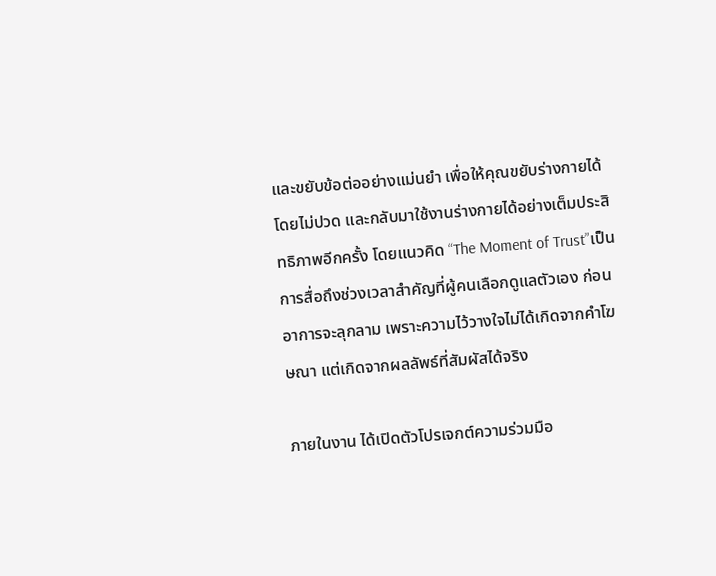และขยับข้อต่ออย่างแม่นยำ เพื่อให้คุณขยับร่างกายได้โดยไม่ปวด และกลับมาใช้งานร่างกายได้อย่างเต็มประสิทธิภาพอีกครั้ง โดยแนวคิด “The Moment of Trust”เป็นการสื่อถึงช่วงเวลาสำคัญที่ผู้คนเลือกดูแลตัวเอง ก่อนอาการจะลุกลาม เพราะความไว้วางใจไม่ได้เกิดจากคำโฆษณา แต่เกิดจากผลลัพธ์ที่สัมผัสได้จริง

ภายในงาน ได้เปิดตัวโปรเจกต์ความร่วมมือ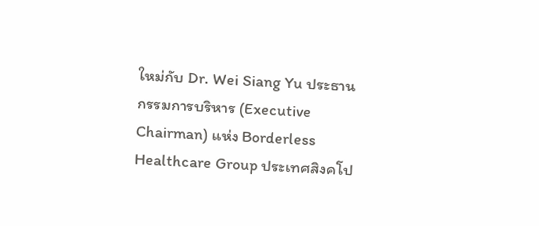ใหม่กับ Dr. Wei Siang Yu ประธานกรรมการบริหาร (Executive Chairman) แห่ง Borderless Healthcare Group ประเทศสิงคโป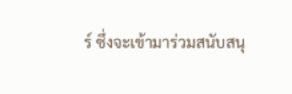ร์ ซึ่งจะเข้ามาร่วมสนับสนุ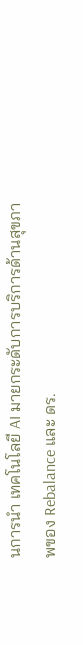นการนำ เทคโนโลยี AI มายกระดับการบริการด้านสุขภาพของ Rebalance และ ดร.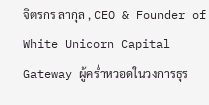จิตรกร ลากุล , CEO & Founder of White Unicorn Capital Gateway ผู้คร่ำหวอดในวงการธุร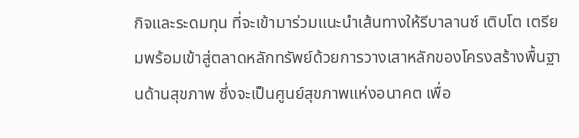กิจและระดมทุน ที่จะเข้ามาร่วมแนะนำเส้นทางให้รีบาลานซ์ เติบโต เตรียมพร้อมเข้าสู่ตลาดหลักทรัพย์ด้วยการวางเสาหลักของโครงสร้างพื้นฐานด้านสุขภาพ ซึ่งจะเป็นศูนย์สุขภาพแห่งอนาคต เพื่อ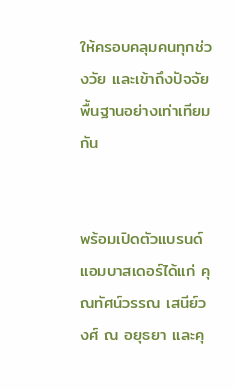ให้ครอบคลุมคนทุกช่วงวัย และเข้าถึงปัจจัยพื้นฐานอย่างเท่าเทียมกัน


พร้อมเปิดตัวแบรนด์แอมบาสเดอร์ได้แก่ คุณทัศน์วรรณ เสนีย์วงศ์ ณ อยุธยา และคุ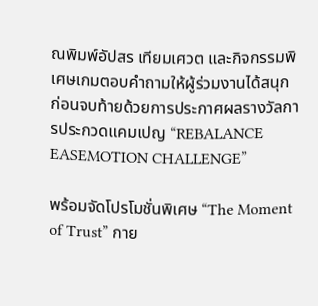ณพิมพ์อัปสร เทียมเศวต และกิจกรรมพิเศษเกมตอบคำถามให้ผู้ร่วมงานได้สนุก ก่อนจบท้ายด้วยการประกาศผลรางวัลการประกวดแคมเปญ “REBALANCE EASEMOTION CHALLENGE”

พร้อมจัดโปรโมชั่นพิเศษ “The Moment of Trust” กาย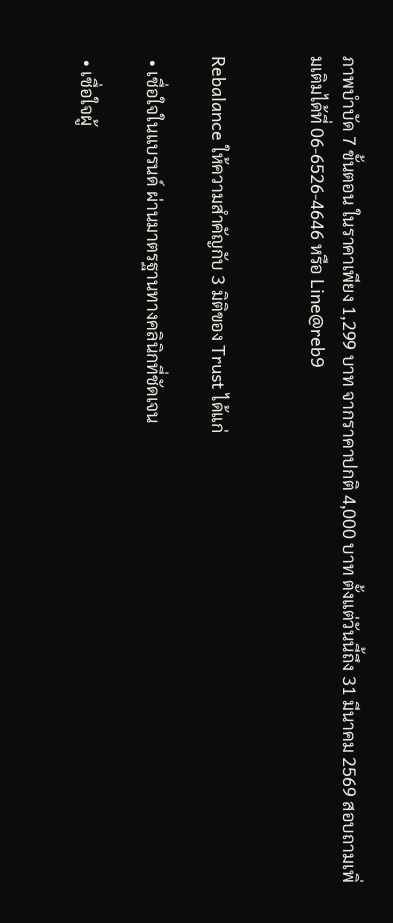ภาพบำบัด 7 ขั้นตอน ในราคาเพียง 1,299 บาท จากราคาปกติ 4,000 บาท ตั้งแต่วันนี้ถึง 31 มีนาคม 2569 สอบถามเพิ่มเติมได้ที่ 06-6526-4646 หรือ Line@reb9


Rebalance ให้ความสำคัญกับ 3 มิติของ Trust ได้แก่

 • เชื่อใจในแบรนด์ ผ่านมาตรฐานทางคลินิกที่ชัดเจน

 • เชื่อใจผู้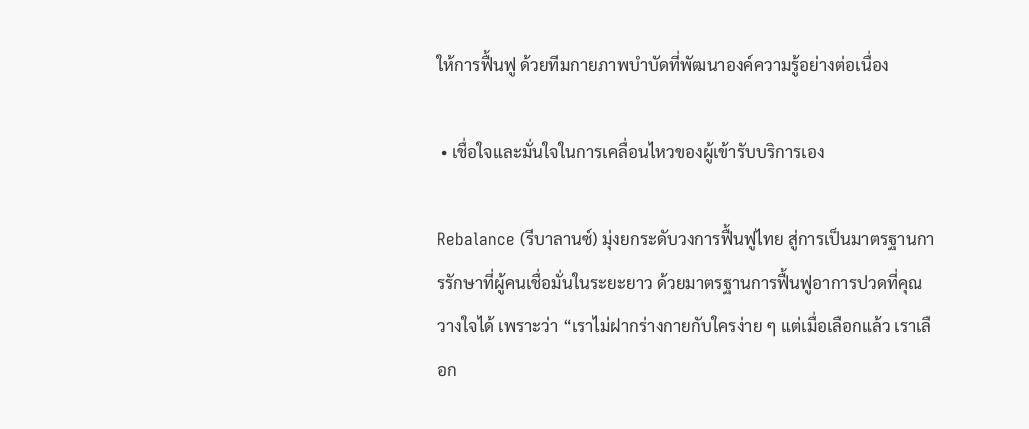ให้การฟื้นฟู ด้วยทีมกายภาพบำบัดที่พัฒนาองค์ความรู้อย่างต่อเนื่อง

 • เชื่อใจและมั่นใจในการเคลื่อนไหวของผู้เข้ารับบริการเอง

Rebalance (รีบาลานซ์) มุ่งยกระดับวงการฟื้นฟูไทย สู่การเป็นมาตรฐานการรักษาที่ผู้คนเชื่อมั่นในระยะยาว ด้วยมาตรฐานการฟื้นฟูอาการปวดที่คุณวางใจได้ เพราะว่า “เราไม่ฝากร่างกายกับใครง่าย ๆ แต่เมื่อเลือกแล้ว เราเลือก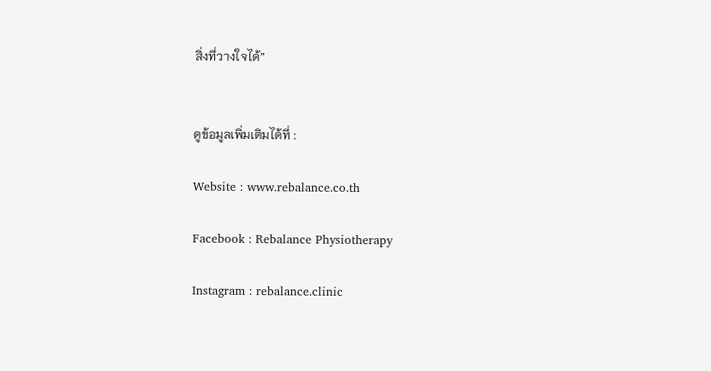สิ่งที่วางใจได้”


ดูข้อมูลเพิ่มเติมได้ที่ :

Website : www.rebalance.co.th

Facebook : Rebalance Physiotherapy

Instagram : rebalance.clinic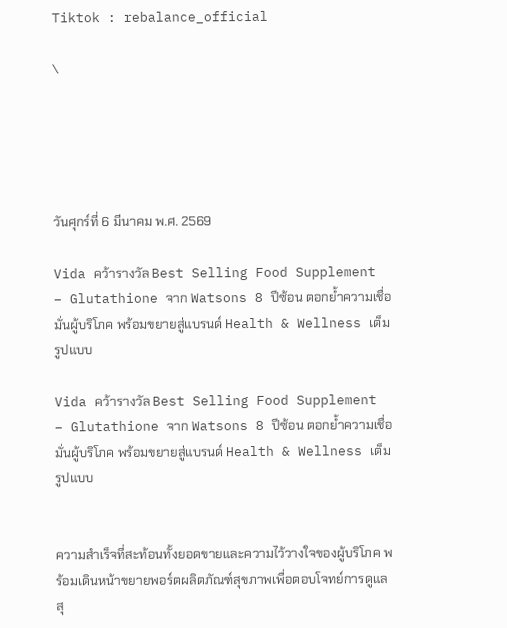Tiktok : rebalance_official

\





วันศุกร์ที่ 6 มีนาคม พ.ศ. 2569

Vida คว้ารางวัล Best Selling Food Supplement – Glutathione จาก Watsons 8 ปีซ้อน ตอกย้ำความเชื่อมั่นผู้บริโภค พร้อมขยายสู่แบรนด์ Health & Wellness เต็มรูปแบบ

Vida คว้ารางวัล Best Selling Food Supplement – Glutathione จาก Watsons 8 ปีซ้อน ตอกย้ำความเชื่อมั่นผู้บริโภค พร้อมขยายสู่แบรนด์ Health & Wellness เต็มรูปแบบ


ความสำเร็จที่สะท้อนทั้งยอดขายและความไว้วางใจของผู้บริโภค พร้อมเดินหน้าขยายพอร์ตผลิตภัณฑ์สุขภาพเพื่อตอบโจทย์การดูแลสุ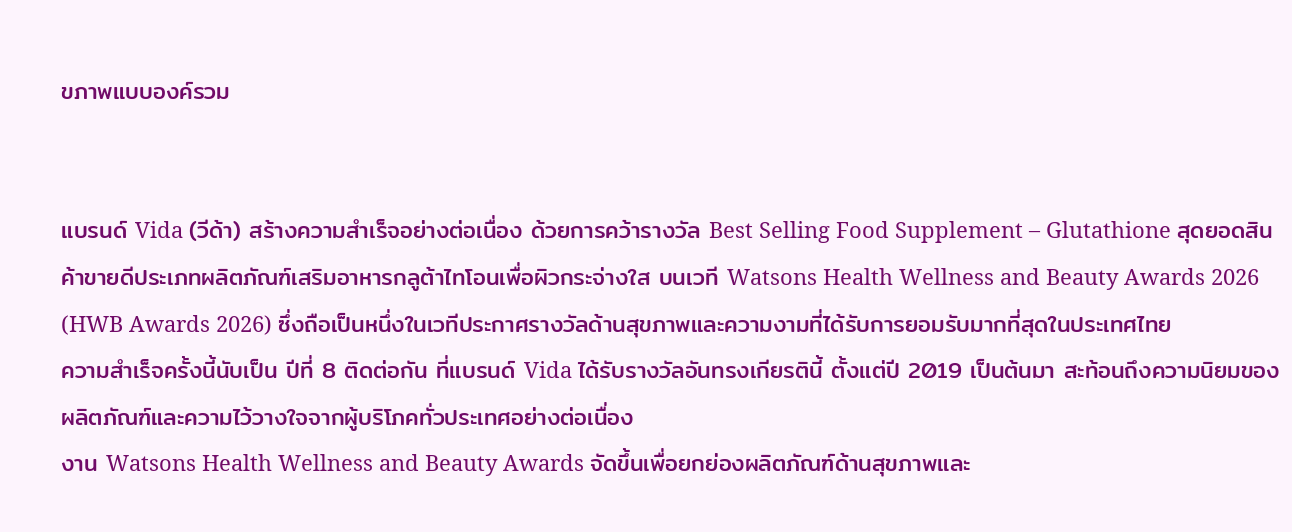ขภาพแบบองค์รวม


แบรนด์ Vida (วีด้า) สร้างความสำเร็จอย่างต่อเนื่อง ด้วยการคว้ารางวัล Best Selling Food Supplement – Glutathione สุดยอดสินค้าขายดีประเภทผลิตภัณฑ์เสริมอาหารกลูต้าไทโอนเพื่อผิวกระจ่างใส บนเวที Watsons Health Wellness and Beauty Awards 2026 (HWB Awards 2026) ซึ่งถือเป็นหนึ่งในเวทีประกาศรางวัลด้านสุขภาพและความงามที่ได้รับการยอมรับมากที่สุดในประเทศไทย
ความสำเร็จครั้งนี้นับเป็น ปีที่ 8 ติดต่อกัน ที่แบรนด์ Vida ได้รับรางวัลอันทรงเกียรตินี้ ตั้งแต่ปี 2019 เป็นต้นมา สะท้อนถึงความนิยมของผลิตภัณฑ์และความไว้วางใจจากผู้บริโภคทั่วประเทศอย่างต่อเนื่อง
งาน Watsons Health Wellness and Beauty Awards จัดขึ้นเพื่อยกย่องผลิตภัณฑ์ด้านสุขภาพและ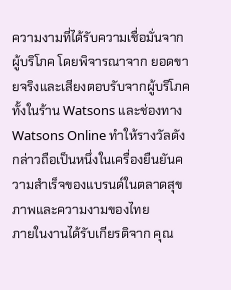ความงามที่ได้รับความเชื่อมั่นจากผู้บริโภค โดยพิจารณาจาก ยอดขายจริงและเสียงตอบรับจากผู้บริโภค ทั้งในร้าน Watsons และช่องทาง Watsons Online ทำให้รางวัลดังกล่าวถือเป็นหนึ่งในเครื่องยืนยันความสำเร็จของแบรนด์ในตลาดสุขภาพและความงามของไทย
ภายในงานได้รับเกียรติจาก คุณ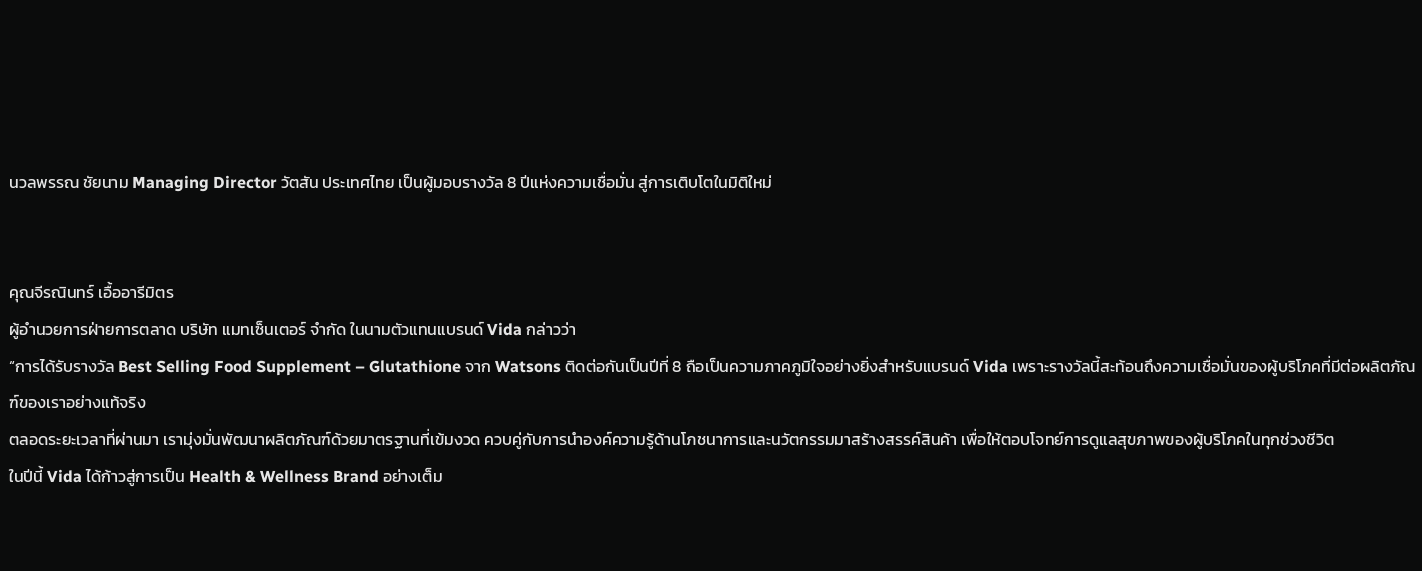นวลพรรณ ชัยนาม Managing Director วัตสัน ประเทศไทย เป็นผู้มอบรางวัล 8 ปีแห่งความเชื่อมั่น สู่การเติบโตในมิติใหม่


คุณจีรณินทร์ เอื้ออารีมิตร
ผู้อำนวยการฝ่ายการตลาด บริษัท แมทเซ็นเตอร์ จำกัด ในนามตัวแทนแบรนด์ Vida กล่าวว่า
“การได้รับรางวัล Best Selling Food Supplement – Glutathione จาก Watsons ติดต่อกันเป็นปีที่ 8 ถือเป็นความภาคภูมิใจอย่างยิ่งสำหรับแบรนด์ Vida เพราะรางวัลนี้สะท้อนถึงความเชื่อมั่นของผู้บริโภคที่มีต่อผลิตภัณฑ์ของเราอย่างแท้จริง
ตลอดระยะเวลาที่ผ่านมา เรามุ่งมั่นพัฒนาผลิตภัณฑ์ด้วยมาตรฐานที่เข้มงวด ควบคู่กับการนำองค์ความรู้ด้านโภชนาการและนวัตกรรมมาสร้างสรรค์สินค้า เพื่อให้ตอบโจทย์การดูแลสุขภาพของผู้บริโภคในทุกช่วงชีวิต
ในปีนี้ Vida ได้ก้าวสู่การเป็น Health & Wellness Brand อย่างเต็ม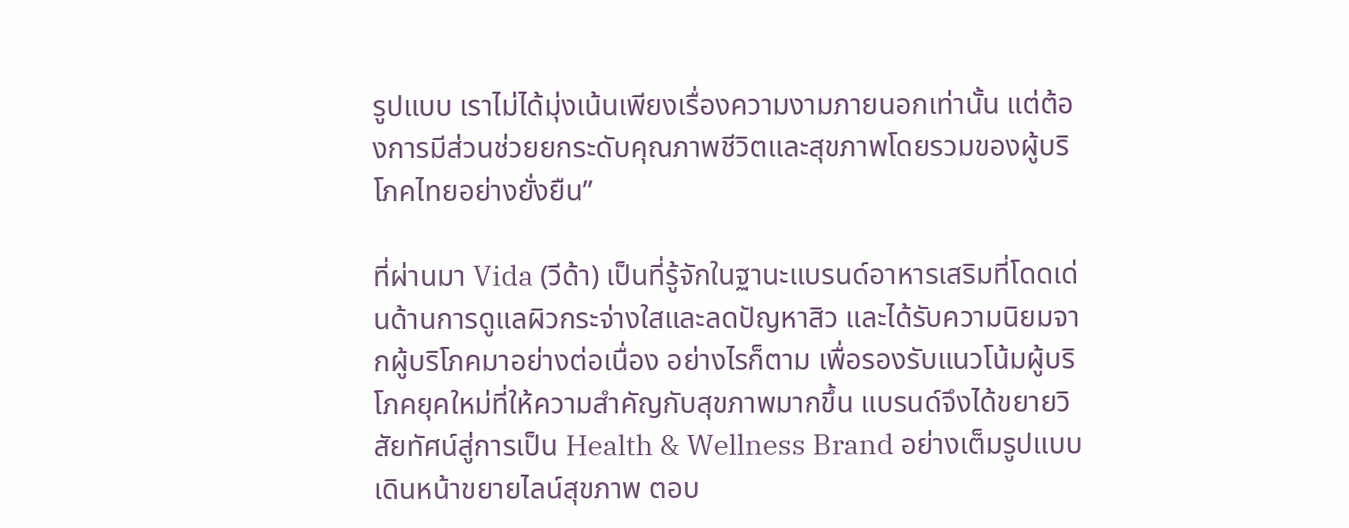รูปแบบ เราไม่ได้มุ่งเน้นเพียงเรื่องความงามภายนอกเท่านั้น แต่ต้องการมีส่วนช่วยยกระดับคุณภาพชีวิตและสุขภาพโดยรวมของผู้บริโภคไทยอย่างยั่งยืน”

ที่ผ่านมา Vida (วีด้า) เป็นที่รู้จักในฐานะแบรนด์อาหารเสริมที่โดดเด่นด้านการดูแลผิวกระจ่างใสและลดปัญหาสิว และได้รับความนิยมจากผู้บริโภคมาอย่างต่อเนื่อง อย่างไรก็ตาม เพื่อรองรับแนวโน้มผู้บริโภคยุคใหม่ที่ให้ความสำคัญกับสุขภาพมากขึ้น แบรนด์จึงได้ขยายวิสัยทัศน์สู่การเป็น Health & Wellness Brand อย่างเต็มรูปแบบ
เดินหน้าขยายไลน์สุขภาพ ตอบ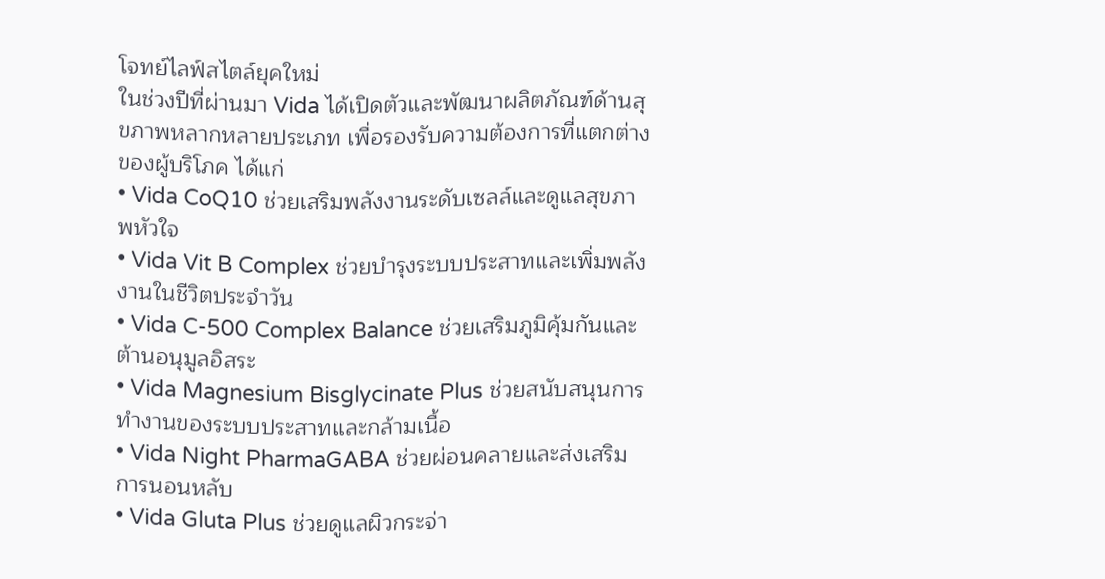โจทย์ไลฟ์สไตล์ยุคใหม่
ในช่วงปีที่ผ่านมา Vida ได้เปิดตัวและพัฒนาผลิตภัณฑ์ด้านสุขภาพหลากหลายประเภท เพื่อรองรับความต้องการที่แตกต่างของผู้บริโภค ได้แก่
• Vida CoQ10 ช่วยเสริมพลังงานระดับเซลล์และดูแลสุขภาพหัวใจ
• Vida Vit B Complex ช่วยบำรุงระบบประสาทและเพิ่มพลังงานในชีวิตประจำวัน
• Vida C-500 Complex Balance ช่วยเสริมภูมิคุ้มกันและต้านอนุมูลอิสระ
• Vida Magnesium Bisglycinate Plus ช่วยสนับสนุนการทำงานของระบบประสาทและกล้ามเนื้อ
• Vida Night PharmaGABA ช่วยผ่อนคลายและส่งเสริมการนอนหลับ
• Vida Gluta Plus ช่วยดูแลผิวกระจ่า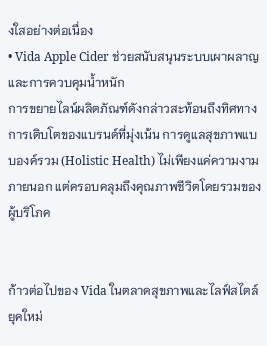งใสอย่างต่อเนื่อง
• Vida Apple Cider ช่วยสนับสนุนระบบเผาผลาญและการควบคุมน้ำหนัก
การขยายไลน์ผลิตภัณฑ์ดังกล่าวสะท้อนถึงทิศทางการเติบโตของแบรนด์ที่มุ่งเน้น การดูแลสุขภาพแบบองค์รวม (Holistic Health) ไม่เพียงแค่ความงามภายนอก แต่ครอบคลุมถึงคุณภาพชีวิตโดยรวมของผู้บริโภค


ก้าวต่อไปของ Vida ในตลาดสุขภาพและไลฟ์สไตล์ยุคใหม่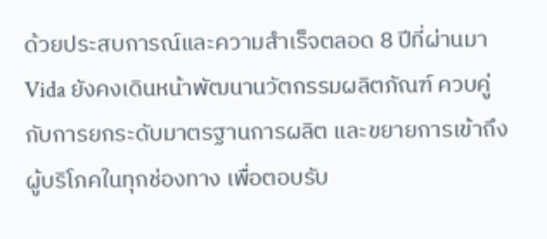ด้วยประสบการณ์และความสำเร็จตลอด 8 ปีที่ผ่านมา Vida ยังคงเดินหน้าพัฒนานวัตกรรมผลิตภัณฑ์ ควบคู่กับการยกระดับมาตรฐานการผลิต และขยายการเข้าถึงผู้บริโภคในทุกช่องทาง เพื่อตอบรับ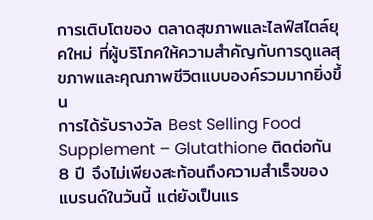การเติบโตของ ตลาดสุขภาพและไลฟ์สไตล์ยุคใหม่ ที่ผู้บริโภคให้ความสำคัญกับการดูแลสุขภาพและคุณภาพชีวิตแบบองค์รวมมากยิ่งขึ้น
การได้รับรางวัล Best Selling Food Supplement – Glutathione ติดต่อกัน 8 ปี จึงไม่เพียงสะท้อนถึงความสำเร็จของแบรนด์ในวันนี้ แต่ยังเป็นแร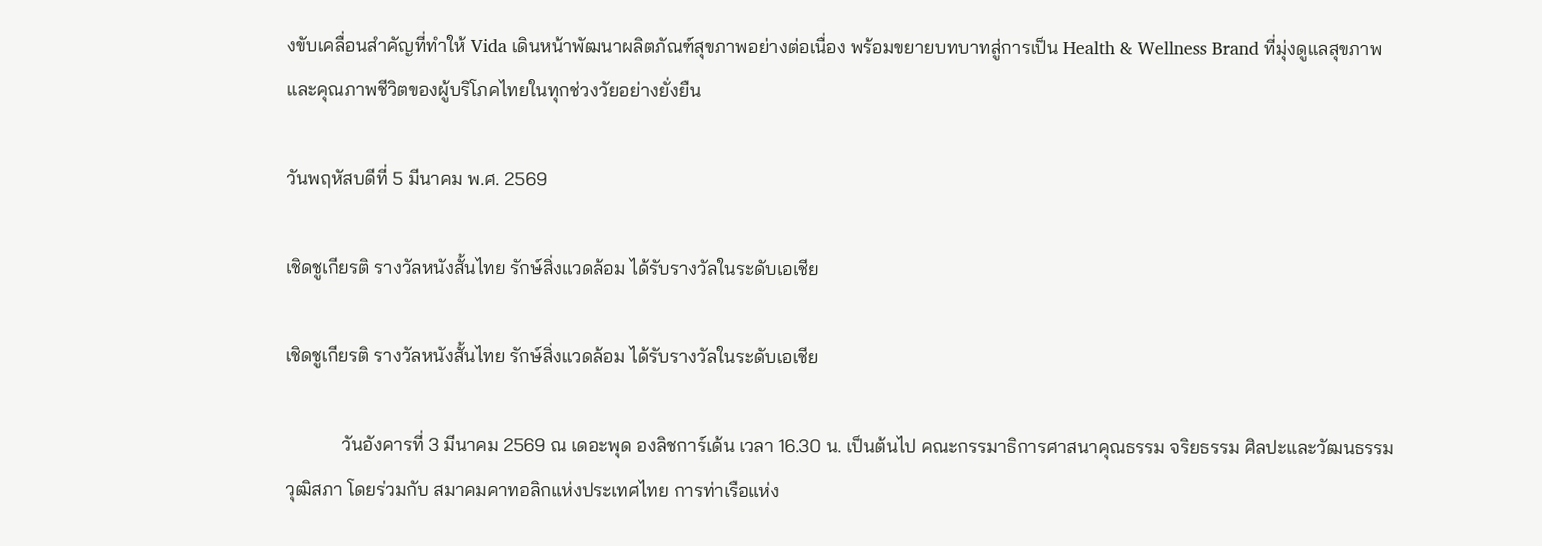งขับเคลื่อนสำคัญที่ทำให้ Vida เดินหน้าพัฒนาผลิตภัณฑ์สุขภาพอย่างต่อเนื่อง พร้อมขยายบทบาทสู่การเป็น Health & Wellness Brand ที่มุ่งดูแลสุขภาพและคุณภาพชีวิตของผู้บริโภคไทยในทุกช่วงวัยอย่างยั่งยืน

วันพฤหัสบดีที่ 5 มีนาคม พ.ศ. 2569

เชิดชูเกียรติ รางวัลหนังสั้นไทย รักษ์สิ่งแวดล้อม ได้รับรางวัลในระดับเอเชีย

เชิดชูเกียรติ รางวัลหนังสั้นไทย รักษ์สิ่งแวดล้อม ได้รับรางวัลในระดับเอเชีย

            วันอังคารที่ 3 มีนาคม 2569 ณ เดอะพุด องลิชการ์เด้น เวลา 16.30 น. เป็นต้นไป คณะกรรมาธิการศาสนาคุณธรรม จริยธรรม ศิลปะและวัฒนธรรม วุฒิสภา โดยร่วมกับ สมาคมคาทอลิกแห่งประเทศไทย การท่าเรือแห่ง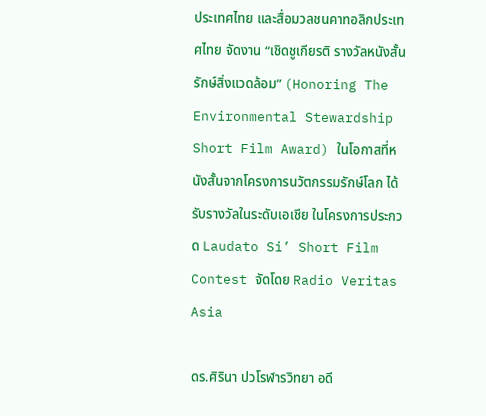ประเทศไทย และสื่อมวลชนคาทอลิกประเทศไทย จัดงาน “เชิดชูเกียรติ รางวัลหนังสั้น รักษ์สิ่งแวดล้อม” (Honoring The Environmental Stewardship Short Film Award) ในโอกาสที่หนังสั้นจากโครงการนวัตกรรมรักษ์โลก ได้รับรางวัลในระดับเอเชีย ในโครงการประกวด Laudato Si’ Short Film Contest จัดโดย Radio Veritas Asia

ดร.ศิรินา ปวโรฬารวิทยา อดี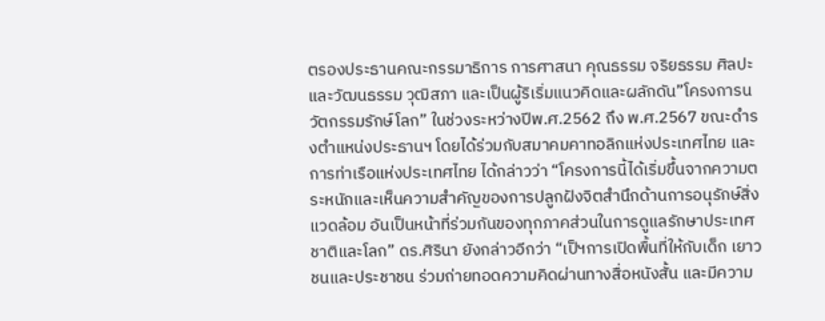ตรองประธานคณะกรรมาธิการ การศาสนา คุณธรรม จริยธรรม ศิลปะและวัฒนธรรม วุฒิสภา และเป็นผู้ริเริ่มแนวคิดและผลักดัน”โครงการนวัตกรรมรักษ์โลก” ในช่วงระหว่างปีพ.ศ.2562 ถึง พ.ศ.2567 ขณะดำรงตำแหน่งประธานฯ โดยได้ร่วมกับสมาคมคาทอลิกแห่งประเทศไทย และการท่าเรือแห่งประเทศไทย ได้กล่าวว่า “โครงการนี้ได้เริ่มขึ้นจากความตระหนักและเห็นความสำคัญของการปลูกฝังจิตสำนึกด้านการอนุรักษ์สิ่งแวดล้อม อันเป็นหน้าที่ร่วมกันของทุกภาคส่วนในการดูแลรักษาประเทศชาติและโลก” ดร.ศิรินา ยังกล่าวอีกว่า “เป็ฯการเปิดพื้นที่ให้กับเด็ก เยาวชนและประชาชน ร่วมถ่ายทอดความคิดผ่านทางสื่อหนังสั้น และมีความ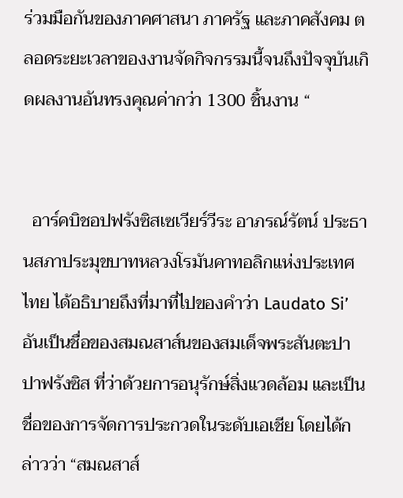ร่วมมือกันของภาคศาสนา ภาครัฐ และภาคสังคม ตลอดระยะเวลาของงานจัดกิจกรรมนี้จนถึงปัจจุบันเกิดผลงานอันทรงคุณค่ากว่า 1300 ชิ้นงาน “


  อาร์คบิชอปฟรังซิสเซเวียร์วีระ อาภรณ์รัตน์ ประธานสภาประมุขบาทหลวงโรมันคาทอลิกแห่งประเทศไทย ได้อธิบายถึงที่มาที่ไปของคำว่า Laudato Si’ อันเป็นชื่อของสมณสาส์นของสมเด็จพระสันตะปาปาฟรังซิส ที่ว่าด้วยการอนุรักษ์สิ่งแวดล้อม และเป็นชื่อของการจัดการประกวดในระดับเอเชีย โดยได้กล่าวว่า “สมณสาส์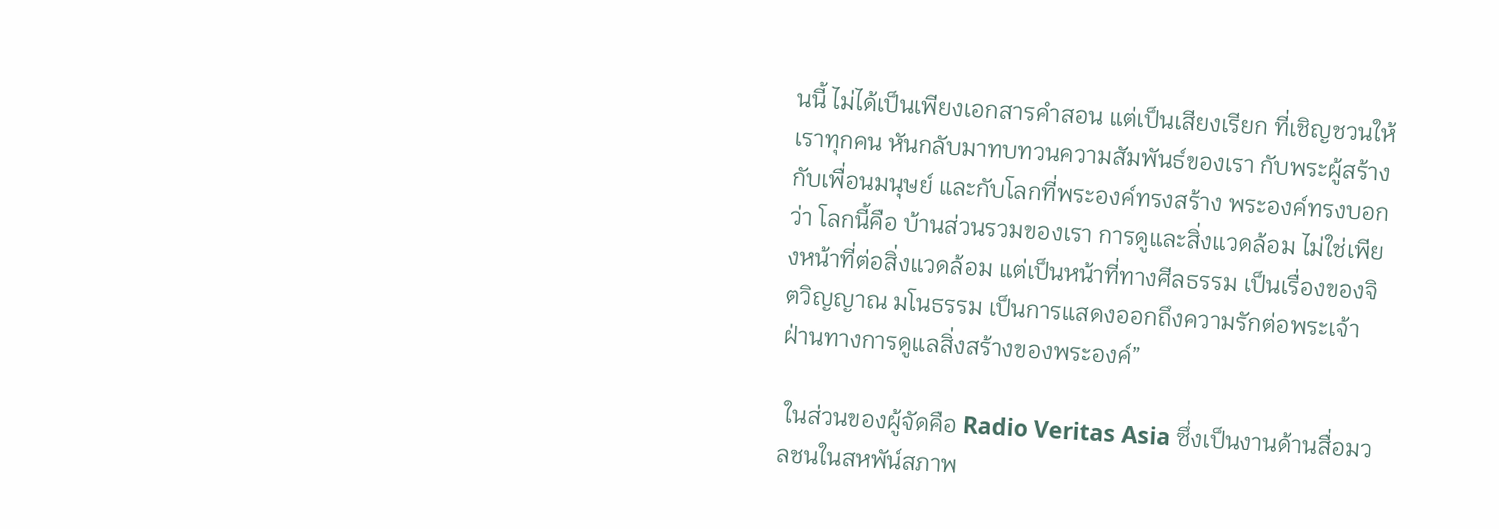นนี้ ไม่ได้เป็นเพียงเอกสารคำสอน แต่เป็นเสียงเรียก ที่เชิญชวนให้เราทุกคน หันกลับมาทบทวนความสัมพันธ์ของเรา กับพระผู้สร้าง กับเพื่อนมนุษย์ และกับโลกที่พระองค์ทรงสร้าง พระองค์ทรงบอกว่า โลกนี้คือ บ้านส่วนรวมของเรา การดูและสิ่งแวดล้อม ไม่ใช่เพียงหน้าที่ต่อสิ่งแวดล้อม แต่เป็นหน้าที่ทางศีลธรรม เป็นเรื่องของจิตวิญญาณ มโนธรรม เป็นการแสดงออกถึงความรักต่อพระเจ้า ฝ่านทางการดูแลสิ่งสร้างของพระองค์”

 ในส่วนของผู้จัดคือ Radio Veritas Asia ซึ่งเป็นงานด้านสื่อมวลชนในสหพัน์สภาพ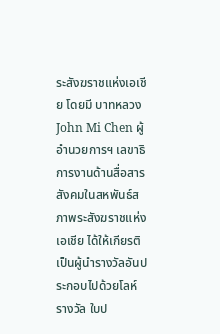ระสังฆราชแห่งเอเชีย โดยมี บาทหลวง John Mi Chen ผู้อำนวยการฯ เลขาธิการงานด้านสื่อสารสังคมในสหพันธ์สภาพระสังฆราชแห่งเอเชีย ได้ให้เกียรติเป็นผู้นำรางวัลอันประกอบไปด้วยโลห์รางวัล ใบป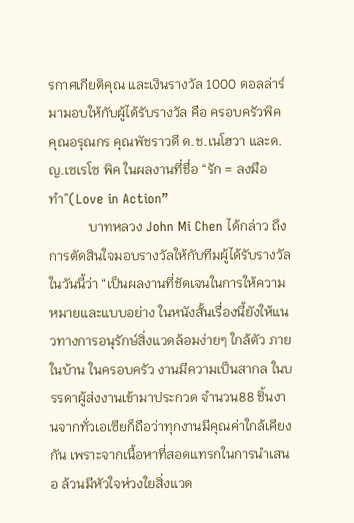รกาศเกียติคุณ และเงินรางวัล 1000 ดอลล่าร์ มามอบให้กับผู้ได้รับรางวัล คือ ครอบครัวพิค คุณอรุณกร คุณพัชราวดี ด.ช.เนโฮวา และด.ญ.เซเรโซ พิค ในผลงานที่ชื่อ “รัก = ลงมือทำ”(Love in Action”
            บาทหลวง John Mi Chen ได้กล่าว ถึงการตัดสินใจมอบรางวัลให้กับทีมผู้ได้รับรางวัลในวันนี้ว่า “เป็นผลงานที่ชัดเจนในการให้ความหมายและแบบอย่าง ในหนังสั้นเรื่องนี้ยังให้แนวทางการอนุรักษ์สิ่งแวดล้อมง่ายๆ ใกล้ตัว ภายในบ้าน ในครอบครัว งานมีความเป็นสากล ในบรรดาผู้ส่งงานเข้ามาประกวด จำนวน88 ชิ้นงานจากทั่วเอเซียก็ถือว่าทุกงานมีคุณค่าใกล้เคียงกัน เพราะจากเนื้อหาที่สอดแทรกในการนำเสนอ ล้วนมีหัวใจห่วงใยสิ่งแวด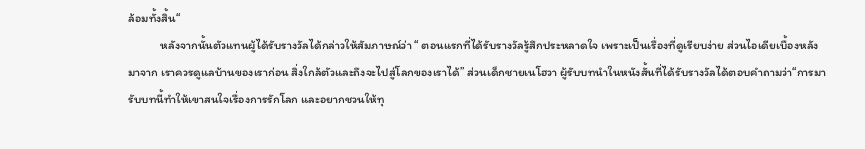ล้อมทั้งสิ้น“
            หลังจากนั้นตัวแทนผู้ได้รับรางวัลได้กล่าวให้สัมภาษณ์ว่า “ ตอนแรกที่ได้รับรางวัลรู้สึกประหลาดใจ เพราะเป็นเรื่องที่ดูเรียบง่าย ส่วนไอเดียเบื้องหลังมาจาก เราควรดูแลบ้านของเราก่อน สิ่งใกล้ตัวและถึงจะไปสู่โลกของเราได้” ส่วนเด็กชายเนโฮวา ผู้รับบทนำในหนังสั้นที่ได้รับรางวัลได้ตอบคำถามว่า“การมารับบทนี้ทำให้เขาสนใจเรื่องการรักโลก และอยากชวนให้ทุ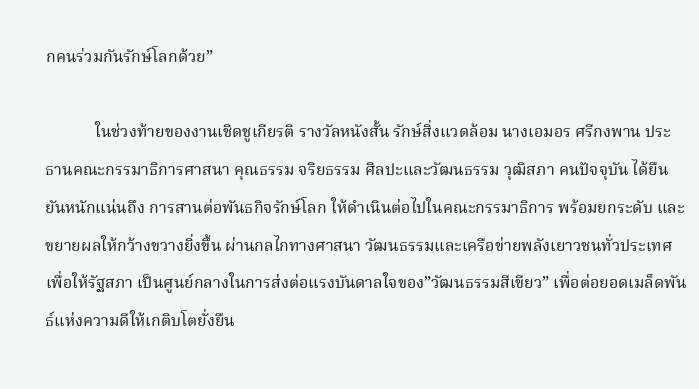กคนร่วมกันรักษ์โลกด้วย”

            ในช่วงท้ายของงานเชิดชูเกียรติ รางวัลหนังสั้น รักษ์สิ่งแวดล้อม นางเอมอร ศรีกงพาน ประธานคณะกรรมาธิการศาสนา คุณธรรม จริยธรรม ศิลปะและวัฒนธรรม วุฒิสภา คนปัจจุบัน ได้ยืนยันหนักแน่นถึง การสานต่อพันธกิจรักษ์โลก ให้ดำเนินต่อไปในคณะกรรมาธิการ พร้อมยกระดับ และขยายผลให้กว้างขวางยิ่งขึ้น ผ่านกลไกทางศาสนา วัฒนธรรมและเครือข่ายพลังเยาวชนทั่วประเทศ เพื่อให้รัฐสภา เป็นศูนย์กลางในการส่งต่อแรงบันดาลใจของ”วัฒนธรรมสีเขียว” เพื่อต่อยอดเมล็ดพันธ์แห่งความดีให้เกติบโตยั่งยืน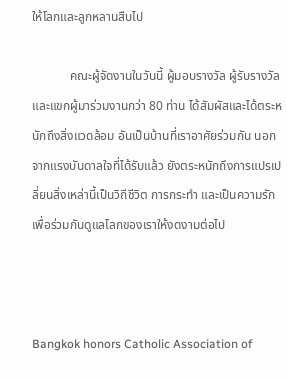ให้โลกและลูกหลานสืบไป

            คณะผู้จัดงานในวันนี้ ผู้มอบรางวัล ผู้รับรางวัล และแขกผู้มาร่วมงานกว่า 80 ท่าน ได้สัมผัสและได้ตระหนักถึงสิ่งแวดล้อม อันเป็นบ้านที่เราอาศัยร่วมกัน นอกจากแรงบันดาลใจที่ได้รับแล้ว ยังตระหนักถึงการแปรเปลี่ยนสิ่งเหล่านี้เป็นวิถีชีวิต การกระทำ และเป็นความรักเพื่อร่วมกันดูแลโลกของเราให้งดงามต่อไป



Bangkok honors Catholic Association of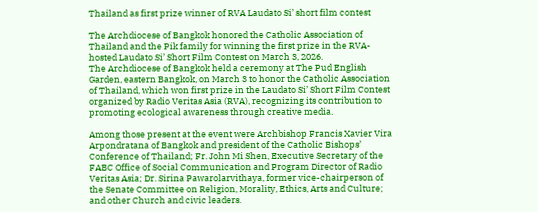Thailand as first prize winner of RVA Laudato Si’ short film contest

The Archdiocese of Bangkok honored the Catholic Association of Thailand and the Pik family for winning the first prize in the RVA-hosted Laudato Si’ Short Film Contest on March 3, 2026.
The Archdiocese of Bangkok held a ceremony at The Pud English Garden, eastern Bangkok, on March 3 to honor the Catholic Association of Thailand, which won first prize in the Laudato Si’ Short Film Contest organized by Radio Veritas Asia (RVA), recognizing its contribution to promoting ecological awareness through creative media.

Among those present at the event were Archbishop Francis Xavier Vira Arpondratana of Bangkok and president of the Catholic Bishops’ Conference of Thailand; Fr. John Mi Shen, Executive Secretary of the FABC Office of Social Communication and Program Director of Radio Veritas Asia; Dr. Sirina Pawarolarvithaya, former vice-chairperson of the Senate Committee on Religion, Morality, Ethics, Arts and Culture; and other Church and civic leaders.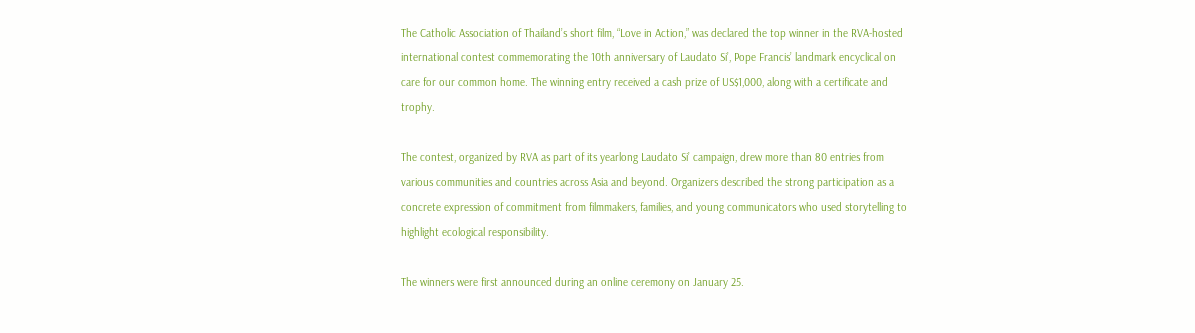The Catholic Association of Thailand’s short film, “Love in Action,” was declared the top winner in the RVA-hosted international contest commemorating the 10th anniversary of Laudato Si’, Pope Francis’ landmark encyclical on care for our common home. The winning entry received a cash prize of US$1,000, along with a certificate and trophy.

The contest, organized by RVA as part of its yearlong Laudato Si’ campaign, drew more than 80 entries from various communities and countries across Asia and beyond. Organizers described the strong participation as a concrete expression of commitment from filmmakers, families, and young communicators who used storytelling to highlight ecological responsibility.

The winners were first announced during an online ceremony on January 25.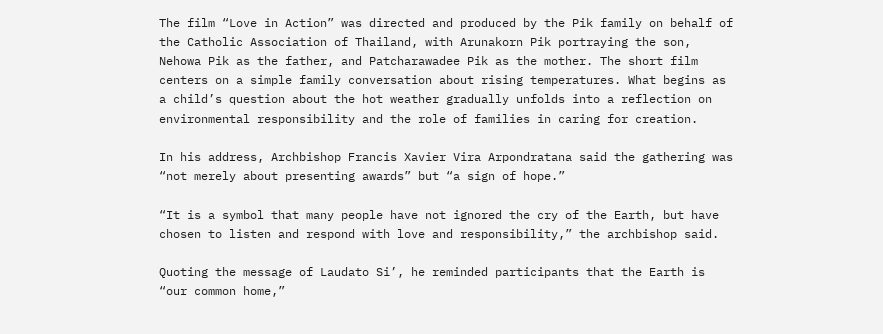The film “Love in Action” was directed and produced by the Pik family on behalf of the Catholic Association of Thailand, with Arunakorn Pik portraying the son, Nehowa Pik as the father, and Patcharawadee Pik as the mother. The short film centers on a simple family conversation about rising temperatures. What begins as a child’s question about the hot weather gradually unfolds into a reflection on environmental responsibility and the role of families in caring for creation.

In his address, Archbishop Francis Xavier Vira Arpondratana said the gathering was “not merely about presenting awards” but “a sign of hope.”

“It is a symbol that many people have not ignored the cry of the Earth, but have chosen to listen and respond with love and responsibility,” the archbishop said.

Quoting the message of Laudato Si’, he reminded participants that the Earth is “our common home,”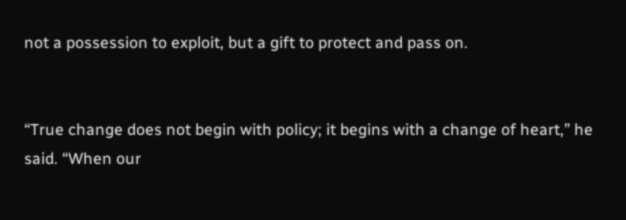not a possession to exploit, but a gift to protect and pass on.


“True change does not begin with policy; it begins with a change of heart,” he said. “When our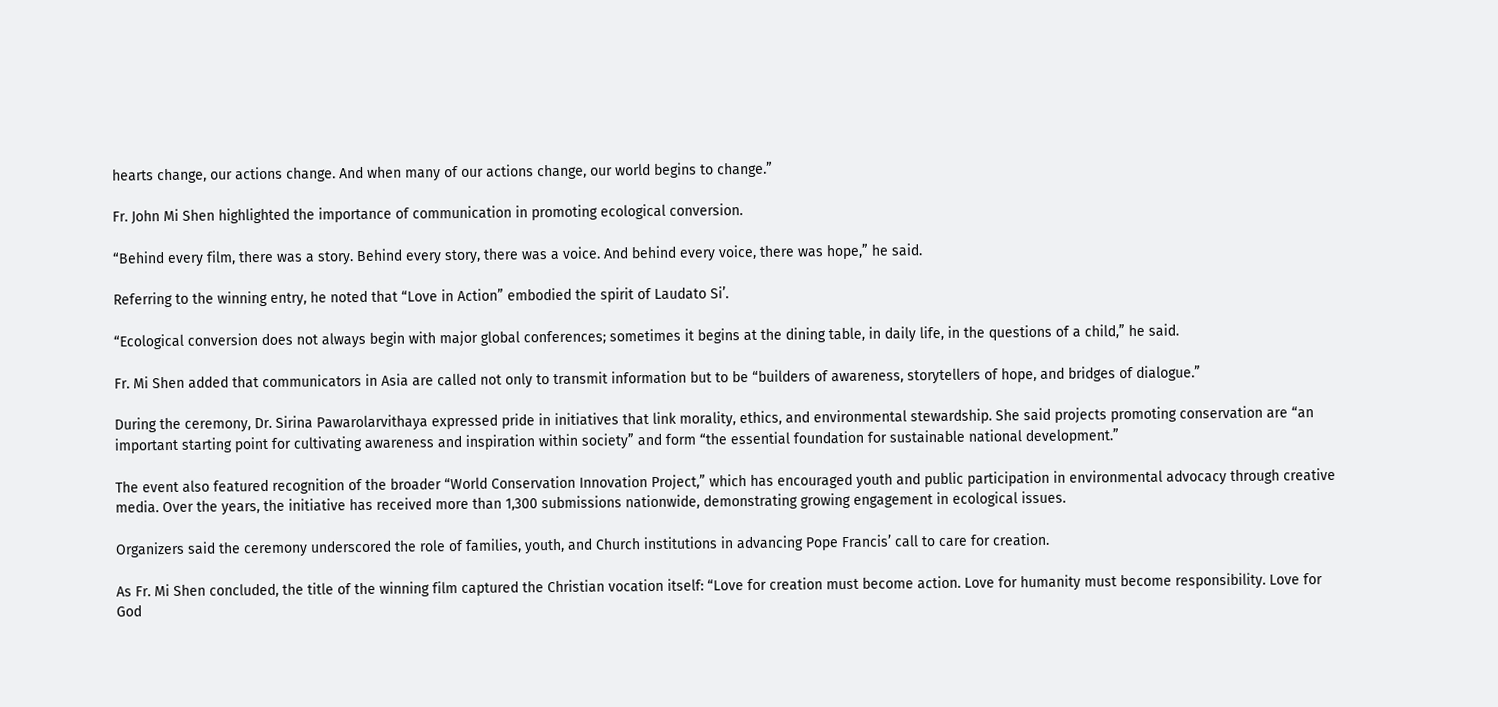hearts change, our actions change. And when many of our actions change, our world begins to change.”

Fr. John Mi Shen highlighted the importance of communication in promoting ecological conversion.

“Behind every film, there was a story. Behind every story, there was a voice. And behind every voice, there was hope,” he said.

Referring to the winning entry, he noted that “Love in Action” embodied the spirit of Laudato Si’.

“Ecological conversion does not always begin with major global conferences; sometimes it begins at the dining table, in daily life, in the questions of a child,” he said.

Fr. Mi Shen added that communicators in Asia are called not only to transmit information but to be “builders of awareness, storytellers of hope, and bridges of dialogue.”

During the ceremony, Dr. Sirina Pawarolarvithaya expressed pride in initiatives that link morality, ethics, and environmental stewardship. She said projects promoting conservation are “an important starting point for cultivating awareness and inspiration within society” and form “the essential foundation for sustainable national development.”

The event also featured recognition of the broader “World Conservation Innovation Project,” which has encouraged youth and public participation in environmental advocacy through creative media. Over the years, the initiative has received more than 1,300 submissions nationwide, demonstrating growing engagement in ecological issues.

Organizers said the ceremony underscored the role of families, youth, and Church institutions in advancing Pope Francis’ call to care for creation.

As Fr. Mi Shen concluded, the title of the winning film captured the Christian vocation itself: “Love for creation must become action. Love for humanity must become responsibility. Love for God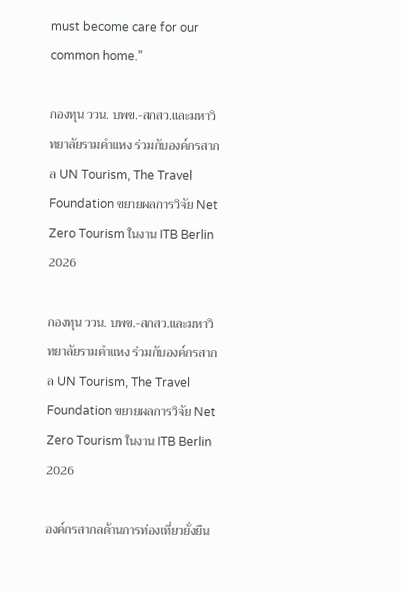must become care for our common home.”

กองทุน ววน. บพข.-สกสว.และมหาวิทยาลัยรามคำแหง ร่วมกับองค์กรสากล UN Tourism, The Travel Foundation ขยายผลการวิจัย Net Zero Tourism ในงาน ITB Berlin 2026

กองทุน ววน. บพข.-สกสว.และมหาวิทยาลัยรามคำแหง ร่วมกับองค์กรสากล UN Tourism, The Travel Foundation ขยายผลการวิจัย Net Zero Tourism ในงาน ITB Berlin 2026

องค์กรสากลด้านการท่องเที่ยวยั่งยืน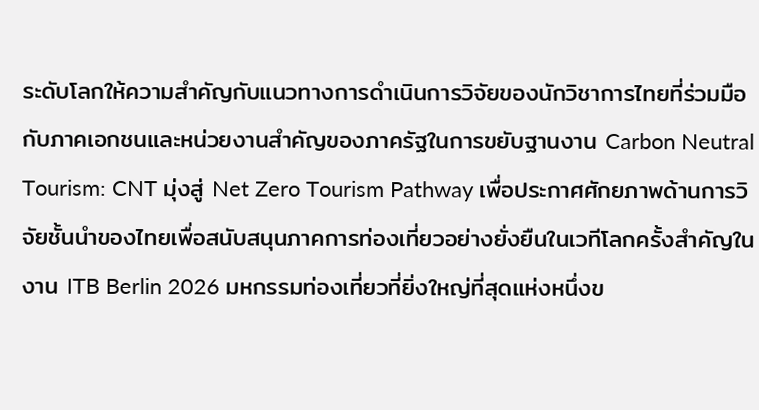ระดับโลกให้ความสำคัญกับแนวทางการดำเนินการวิจัยของนักวิชาการไทยที่ร่วมมือกับภาคเอกชนและหน่วยงานสำคัญของภาครัฐในการขยับฐานงาน Carbon Neutral Tourism: CNT มุ่งสู่ Net Zero Tourism Pathway เพื่อประกาศศักยภาพด้านการวิจัยชั้นนำของไทยเพื่อสนับสนุนภาคการท่องเที่ยวอย่างยั่งยืนในเวทีโลกครั้งสำคัญในงาน ITB Berlin 2026 มหกรรมท่องเที่ยวที่ยิ่งใหญ่ที่สุดแห่งหนึ่งข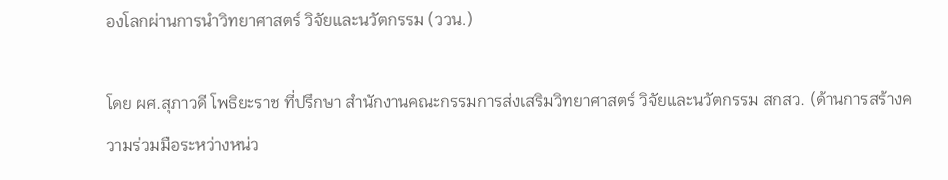องโลกผ่านการนำวิทยาศาสตร์ วิจัยและนวัตกรรม (ววน.)

โดย ผศ.สุภาวดี โพธิยะราช ที่ปรึกษา สำนักงานคณะกรรมการส่งเสริมวิทยาศาสตร์ วิจัยและนวัตกรรม สกสว. (ด้านการสร้างความร่วมมือระหว่างหน่ว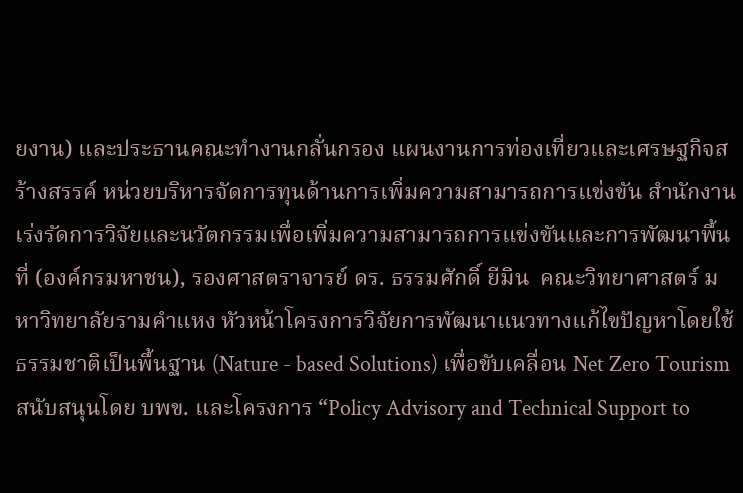ยงาน) และประธานคณะทำงานกลั่นกรอง แผนงานการท่องเที่ยวและเศรษฐกิจสร้างสรรค์ หน่วยบริหารจัดการทุนด้านการเพิ่มความสามารถการแข่งขัน สำนักงานเร่งรัดการวิจัยและนวัตกรรมเพื่อเพิ่มความสามารถการแข่งขันและการพัฒนาพื้นที่ (องค์กรมหาชน), รองศาสตราจารย์ ดร. ธรรมศักดิ์ ยีมิน  คณะวิทยาศาสตร์ มหาวิทยาลัยรามคำแหง หัวหน้าโครงการวิจัยการพัฒนาแนวทางแก้ไขปัญหาโดยใช้ธรรมชาติเป็นพื้นฐาน (Nature - based Solutions) เพื่อขับเคลื่อน Net Zero Tourism สนับสนุนโดย บพข. และโครงการ “Policy Advisory and Technical Support to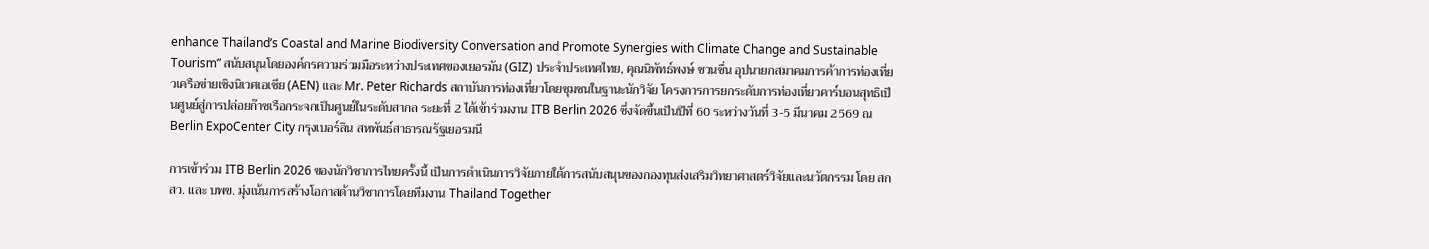enhance Thailand’s Coastal and Marine Biodiversity Conversation and Promote Synergies with Climate Change and Sustainable Tourism” สนับสนุนโดยองค์กรความร่วมมือระหว่างประเทศของเยอรมัน (GIZ) ประจำประเทศไทย, คุณนิพัทธ์พงษ์ ชวนชื่น อุปนายกสมาคมการค้าการท่องเที่ยวเครือข่ายเชิงนิเวศเอเชีย (AEN) และ Mr. Peter Richards สถาบันการท่องเที่ยวโดยชุมชนในฐานะนักวิจัย โครงการการยกระดับการท่องเที่ยวคาร์บอนสุทธิเป็นศูนย์สู่การปล่อยก๊าซเรือกระจกเป็นศูนย์ในระดับสากล ระยะที่ 2 ได้เข้าร่วมงาน ITB Berlin 2026 ซึ่งจัดขึ้นเป็นปีที่ 60 ระหว่างวันที่ 3-5 มีนาคม 2569 ณ Berlin ExpoCenter City กรุงเบอร์ลิน สหพันธ์สาธารณรัฐเยอรมนี

การเข้าร่วม ITB Berlin 2026 ของนักวิชาการไทยครั้งนี้ เป็นการดำเนินการวิจัยภายใต้การสนับสนุนของกองทุนส่งเสริมวิทยาศาสตร์วิจัยและนวัตกรรม โดย สกสว. และ บพข. มุ่งเน้นการสร้างโอกาสด้านวิชาการโดยทีมงาน Thailand Together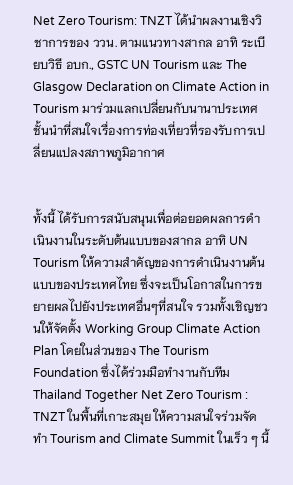Net Zero Tourism: TNZT ได้นำผลงานเชิงวิชาการของ ววน. ตามแนวทางสากล อาทิ ระเบียบวิธี อบก., GSTC UN Tourism และ The Glasgow Declaration on Climate Action in Tourism มาร่วมแลกเปลี่ยนกับนานาประเทศชั้นนำที่สนใจเรื่องการท่องเที่ยวที่รองรับการเปลี่ยนแปลงสภาพภูมิอากาศ


ทั้งนี้ ได้รับการสนับสนุนเพื่อต่อยอดผลการดำเนินงานในระดับต้นแบบของสากล อาทิ UN Tourism ให้ความสำคัญของการดำเนินงานต้นแบบของประเทศไทย ซึ่งจะเป็นโอกาสในการขยายผลไปยังประเทศอื่นๆที่สนใจ รวมทั้งเชิญชวนให้จัดตั้ง Working Group Climate Action Plan โดยในส่วนของ The Tourism Foundation ซึ่งได้ร่วมมือทำงานกับทีม Thailand Together Net Zero Tourism : TNZT ในพื้นที่เกาะสมุย ให้ความสนใจร่วมจัดทำ Tourism and Climate Summit ในเร็ว ๆ นี้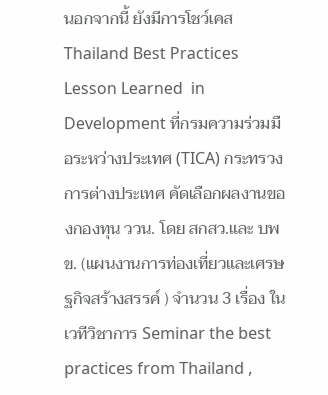นอกจากนี้ ยังมีการโชว์เคส Thailand Best Practices Lesson Learned  in Development ที่กรมความร่วมมือระหว่างประเทศ (TICA) กระทรวงการต่างประเทศ คัดเลือกผลงานของกองทุน ววน. โดย สกสว.และ บพข. (แผนงานการท่องเที่ยวและเศรษฐกิจสร้างสรรค์ ) จำนวน 3 เรื่อง ในเวทีวิชาการ Seminar the best practices from Thailand ,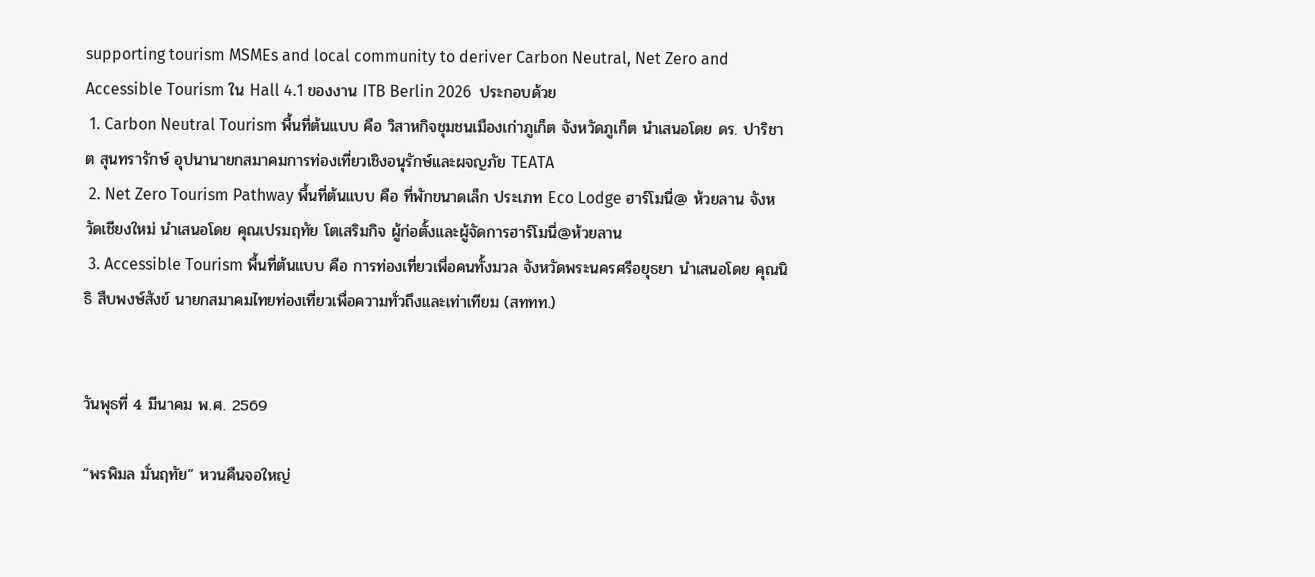supporting tourism MSMEs and local community to deriver Carbon Neutral, Net Zero and Accessible Tourism ใน Hall 4.1 ของงาน ITB Berlin 2026  ประกอบด้วย
 1. Carbon Neutral Tourism พื้นที่ต้นแบบ คือ วิสาหกิจชุมชนเมืองเก่าภูเก็ต จังหวัดภูเก็ต นำเสนอโดย ดร. ปาริชาต สุนทรารักษ์ อุปนานายกสมาคมการท่องเที่ยวเชิงอนุรักษ์และผจญภัย TEATA
 2. Net Zero Tourism Pathway พื้นที่ต้นแบบ คือ ที่พักขนาดเล็ก ประเภท Eco Lodge ฮาร์โมนี่@ ห้วยลาน จังหวัดเชียงใหม่ นำเสนอโดย คุณเปรมฤทัย โตเสริมกิจ ผู้ก่อตั้งและผู้จัดการฮาร์โมนี่@ห้วยลาน
 3. Accessible Tourism พื้นที่ต้นแบบ คือ การท่องเที่ยวเพื่อคนทั้งมวล จังหวัดพระนครศรีอยุธยา นำเสนอโดย คุณนิธิ สืบพงษ์สังข์ นายกสมาคมไทยท่องเที่ยวเพื่อความทั่วถึงและเท่าเทียม (สททท.)


วันพุธที่ 4 มีนาคม พ.ศ. 2569

“พรพิมล มั่นฤทัย” หวนคืนจอใหญ่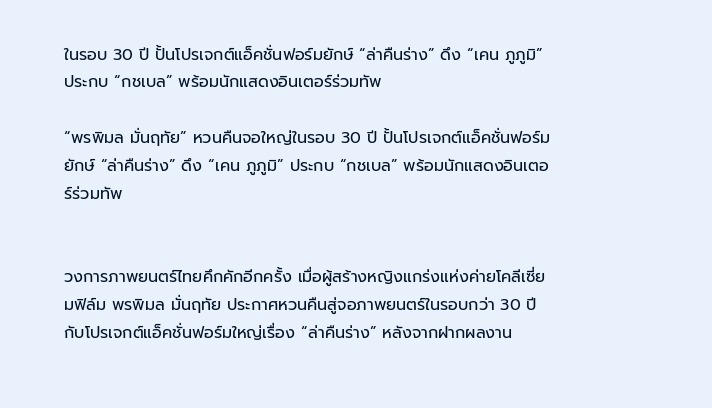ในรอบ 30 ปี ปั้นโปรเจกต์แอ็คชั่นฟอร์มยักษ์ “ล่าคืนร่าง” ดึง “เคน ภูภูมิ” ประกบ “กชเบล” พร้อมนักแสดงอินเตอร์ร่วมทัพ

“พรพิมล มั่นฤทัย” หวนคืนจอใหญ่ในรอบ 30 ปี ปั้นโปรเจกต์แอ็คชั่นฟอร์มยักษ์ “ล่าคืนร่าง” ดึง “เคน ภูภูมิ” ประกบ “กชเบล” พร้อมนักแสดงอินเตอร์ร่วมทัพ


วงการภาพยนตร์ไทยคึกคักอีกครั้ง เมื่อผู้สร้างหญิงแกร่งแห่งค่ายโคลีเซี่ยมฟิล์ม พรพิมล มั่นฤทัย ประกาศหวนคืนสู่จอภาพยนตร์ในรอบกว่า 30 ปี กับโปรเจกต์แอ็คชั่นฟอร์มใหญ่เรื่อง “ล่าคืนร่าง” หลังจากฝากผลงาน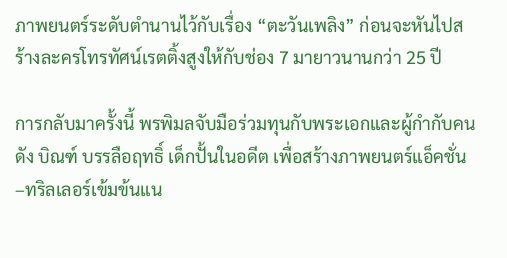ภาพยนตร์ระดับตำนานไว้กับเรื่อง “ตะวันเพลิง” ก่อนจะหันไปสร้างละครโทรทัศน์เรตติ้งสูงให้กับช่อง 7 มายาวนานกว่า 25 ปี

การกลับมาครั้งนี้ พรพิมลจับมือร่วมทุนกับพระเอกและผู้กำกับคนดัง บิณฑ์ บรรลือฤทธิ์ เด็กปั้นในอดีต เพื่อสร้างภาพยนตร์แอ็คชั่น–ทริลเลอร์เข้มข้นแน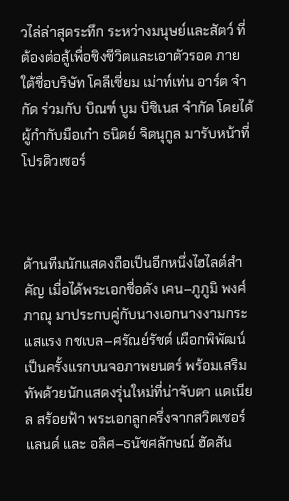วไล่ล่าสุดระทึก ระหว่างมนุษย์และสัตว์ ที่ต้องต่อสู้เพื่อชิงชีวิตและเอาตัวรอด ภายใต้ชื่อบริษัท โคลีเซี่ยม เม่าท์เท่น อาร์ต จำกัด ร่วมกับ บิณฑ์ บูม บิซิเนส จำกัด โดยได้ผู้กำกับมือเก๋า ธนิตย์ จิตนุกูล มารับหน้าที่โปรดิวเซอร์



ด้านทีมนักแสดงถือเป็นอีกหนึ่งไฮไลต์สำคัญ เมื่อได้พระเอกชื่อดัง เคน–ภูภูมิ พงศ์ภาณุ มาประกบคู่กับนางเอกนางงามกระแสแรง กชเบล–ศรัณย์รัชต์ เผือกพิพัฒน์ เป็นครั้งแรกบนจอภาพยนตร์ พร้อมเสริมทัพด้วยนักแสดงรุ่นใหม่ที่น่าจับตา แดเนียล สร้อยฟ้า พระเอกลูกครึ่งจากสวิตเซอร์แลนด์ และ อลิศ–ธนัชศลักษณ์ ฮัดสัน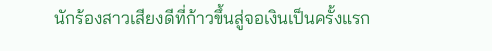นักร้องสาวเสียงดีที่ก้าวขึ้นสู่จอเงินเป็นครั้งแรก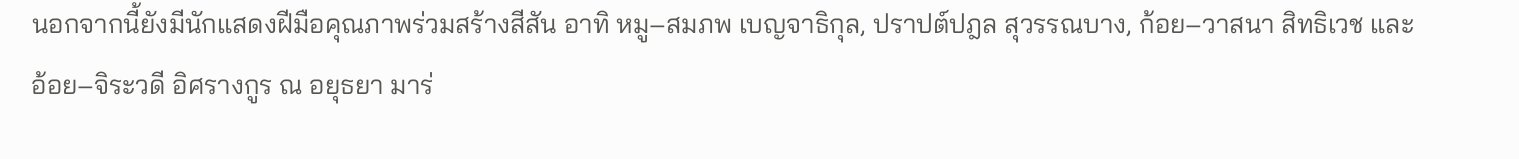นอกจากนี้ยังมีนักแสดงฝีมือคุณภาพร่วมสร้างสีสัน อาทิ หมู–สมภพ เบญจาธิกุล, ปราปต์ปฎล สุวรรณบาง, ก้อย–วาสนา สิทธิเวช และ อ้อย–จิระวดี อิศรางกูร ณ อยุธยา มาร่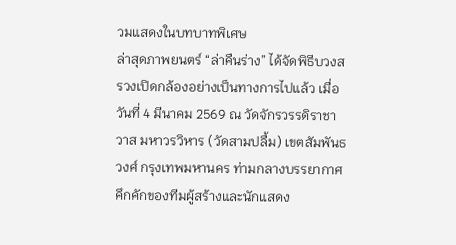วมแสดงในบทบาทพิเศษ
ล่าสุดภาพยนตร์ “ล่าคืนร่าง” ได้จัดพิธีบวงสรวงเปิดกล้องอย่างเป็นทางการไปแล้ว เมื่อวันที่ 4 มีนาคม 2569 ณ วัดจักรวรรดิราชาวาส มหาวรวิหาร (วัดสามปลื้ม) เขตสัมพันธวงศ์ กรุงเทพมหานคร ท่ามกลางบรรยากาศคึกคักของทีมผู้สร้างและนักแสดง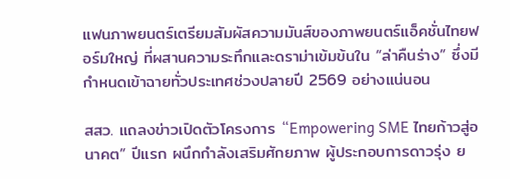แฟนภาพยนตร์เตรียมสัมผัสความมันส์ของภาพยนตร์แอ็คชั่นไทยฟอร์มใหญ่ ที่ผสานความระทึกและดราม่าเข้มข้นใน “ล่าคืนร่าง” ซึ่งมีกำหนดเข้าฉายทั่วประเทศช่วงปลายปี 2569 อย่างแน่นอน

สสว. แถลงข่าวเปิดตัวโครงการ “Empowering SME ไทยก้าวสู่อนาคต” ปีแรก ผนึกกําลังเสริมศักยภาพ ผู้ประกอบการดาวรุ่ง ย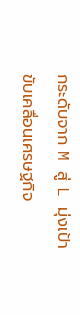กระดับจาก M สู่ L มุ่งเป้าขับเคลื่อนเศรษฐกิจ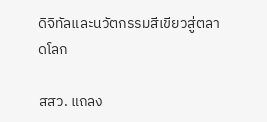ดิจิทัลและนวัตกรรมสีเขียวสู่ตลาดโลก

สสว. แถลง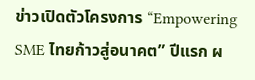ข่าวเปิดตัวโครงการ “Empowering SME ไทยก้าวสู่อนาคต” ปีแรก ผ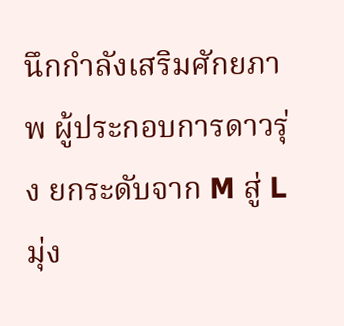นึกกําลังเสริมศักยภาพ ผู้ประกอบการดาวรุ่ง ยกระดับจาก M สู่ L มุ่ง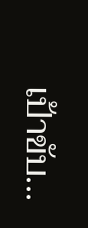เป้าขับ...